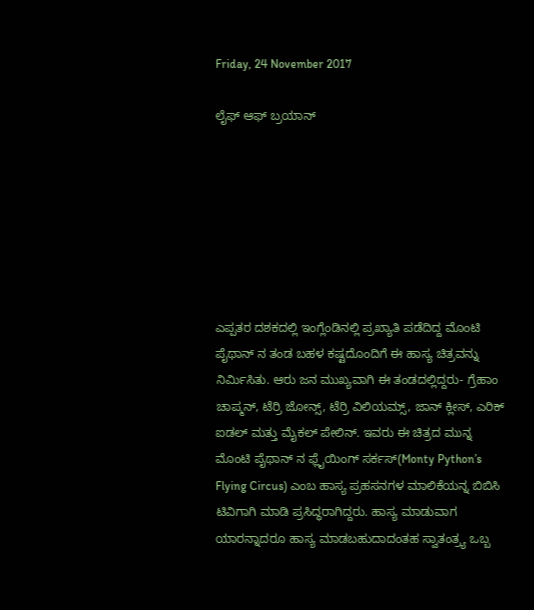Friday, 24 November 2017

ಲೈಫ್ ಆಫ್ ಬ್ರಯಾನ್







ಎಪ್ಪತರ ದಶಕದಲ್ಲಿ ಇಂಗ್ಲೆಂಡಿನಲ್ಲಿ ಪ್ರಖ್ಯಾತಿ ಪಡೆದಿದ್ದ ಮೊಂಟಿ ಪೈಥಾನ್ ನ ತಂಡ ಬಹಳ ಕಷ್ಟದೊಂದಿಗೆ ಈ ಹಾಸ್ಯ ಚಿತ್ರವನ್ನು ನಿರ್ಮಿಸಿತು. ಆರು ಜನ ಮುಖ್ಯವಾಗಿ ಈ ತಂಡದಲ್ಲಿದ್ದರು- ಗ್ರೆಹಾಂ ಚಾಪ್ಮನ್, ಟೆರ್ರಿ ಜೋನ್ಸ್, ಟೆರ್ರಿ ವಿಲಿಯಮ್ಸ್, ಜಾನ್ ಕ್ಲೀಸ್, ಎರಿಕ್ ಐಡಲ್ ಮತ್ತು ಮೈಕಲ್ ಪೇಲಿನ್. ಇವರು ಈ ಚಿತ್ರದ ಮುನ್ನ ಮೊಂಟಿ ಪೈಥಾನ್ ನ ಫ್ಲೈಯಿಂಗ್ ಸರ್ಕಸ್(Monty Python’s Flying Circus) ಎಂಬ ಹಾಸ್ಯ ಪ್ರಹಸನಗಳ ಮಾಲಿಕೆಯನ್ನ ಬಿಬಿಸಿ ಟಿವಿಗಾಗಿ ಮಾಡಿ ಪ್ರಸಿದ್ಧರಾಗಿದ್ದರು. ಹಾಸ್ಯ ಮಾಡುವಾಗ ಯಾರನ್ನಾದರೂ ಹಾಸ್ಯ ಮಾಡಬಹುದಾದಂತಹ ಸ್ವಾತಂತ್ರ್ಯ ಒಬ್ಬ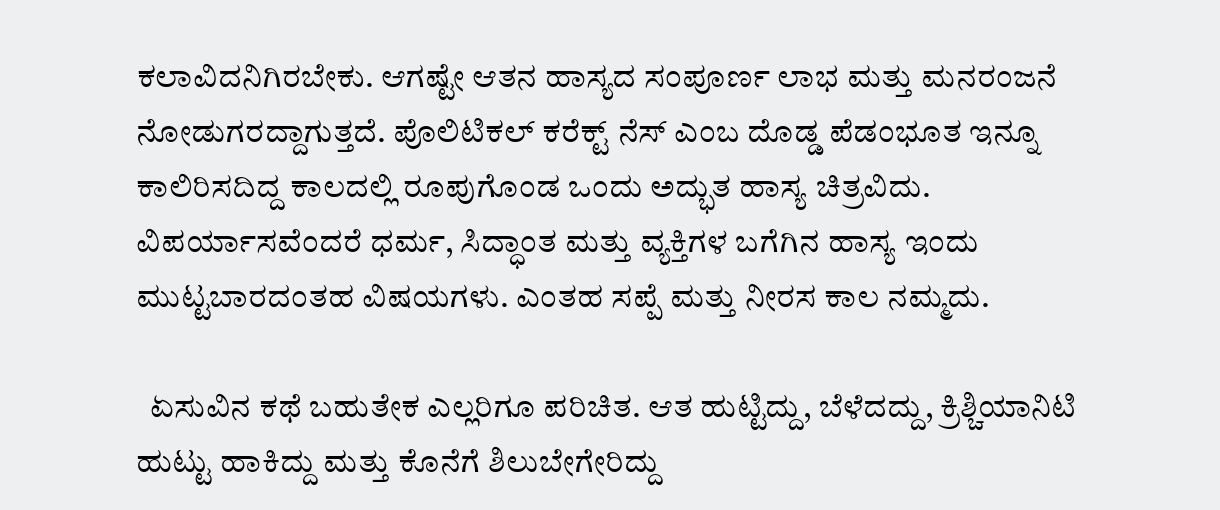ಕಲಾವಿದನಿಗಿರಬೇಕು. ಆಗಷ್ಟೇ ಆತನ ಹಾಸ್ಯದ ಸಂಪೂರ್ಣ ಲಾಭ ಮತ್ತು ಮನರಂಜನೆ ನೋಡುಗರದ್ದಾಗುತ್ತದೆ. ಪೊಲಿಟಿಕಲ್ ಕರೆಕ್ಟ್ ನೆಸ್ ಎಂಬ ದೊಡ್ಡ ಪೆಡಂಭೂತ ಇನ್ನೂ ಕಾಲಿರಿಸದಿದ್ದ ಕಾಲದಲ್ಲಿ ರೂಪುಗೊಂಡ ಒಂದು ಅದ್ಭುತ ಹಾಸ್ಯ ಚಿತ್ರವಿದು. ವಿಪರ್ಯಾಸವೆಂದರೆ ಧರ್ಮ, ಸಿದ್ಧಾಂತ ಮತ್ತು ವ್ಯಕ್ತಿಗಳ ಬಗೆಗಿನ ಹಾಸ್ಯ ಇಂದು ಮುಟ್ಟಬಾರದಂತಹ ವಿಷಯಗಳು. ಎಂತಹ ಸಪ್ಪೆ ಮತ್ತು ನೀರಸ ಕಾಲ ನಮ್ಮದು.

  ಏಸುವಿನ ಕಥೆ ಬಹುತೇಕ ಎಲ್ಲರಿಗೂ ಪರಿಚಿತ. ಆತ ಹುಟ್ಟಿದ್ದು, ಬೆಳೆದದ್ದು, ಕ್ರಿಶ್ಚಿಯಾನಿಟಿ ಹುಟ್ಟು ಹಾಕಿದ್ದು ಮತ್ತು ಕೊನೆಗೆ ಶಿಲುಬೇಗೇರಿದ್ದು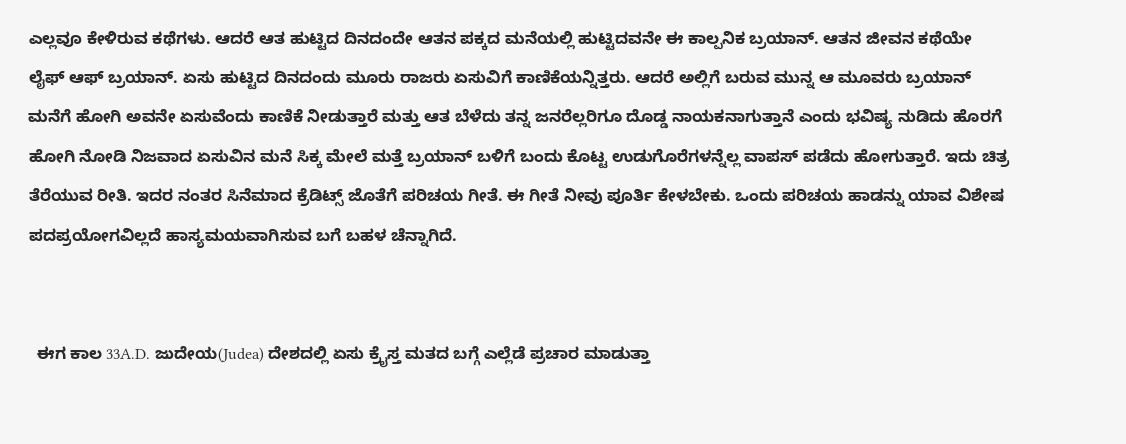ಎಲ್ಲವೂ ಕೇಳಿರುವ ಕಥೆಗಳು. ಆದರೆ ಆತ ಹುಟ್ಟಿದ ದಿನದಂದೇ ಆತನ ಪಕ್ಕದ ಮನೆಯಲ್ಲಿ ಹುಟ್ಟಿದವನೇ ಈ ಕಾಲ್ಪನಿಕ ಬ್ರಯಾನ್. ಆತನ ಜೀವನ ಕಥೆಯೇ ಲೈಫ್ ಆಫ್ ಬ್ರಯಾನ್. ಏಸು ಹುಟ್ಟಿದ ದಿನದಂದು ಮೂರು ರಾಜರು ಏಸುವಿಗೆ ಕಾಣಿಕೆಯನ್ನಿತ್ತರು. ಆದರೆ ಅಲ್ಲಿಗೆ ಬರುವ ಮುನ್ನ ಆ ಮೂವರು ಬ್ರಯಾನ್ ಮನೆಗೆ ಹೋಗಿ ಅವನೇ ಏಸುವೆಂದು ಕಾಣಿಕೆ ನೀಡುತ್ತಾರೆ ಮತ್ತು ಆತ ಬೆಳೆದು ತನ್ನ ಜನರೆಲ್ಲರಿಗೂ ದೊಡ್ಡ ನಾಯಕನಾಗುತ್ತಾನೆ ಎಂದು ಭವಿಷ್ಯ ನುಡಿದು ಹೊರಗೆ ಹೋಗಿ ನೋಡಿ ನಿಜವಾದ ಏಸುವಿನ ಮನೆ ಸಿಕ್ಕ ಮೇಲೆ ಮತ್ತೆ ಬ್ರಯಾನ್ ಬಳಿಗೆ ಬಂದು ಕೊಟ್ಟ ಉಡುಗೊರೆಗಳನ್ನೆಲ್ಲ ವಾಪಸ್ ಪಡೆದು ಹೋಗುತ್ತಾರೆ. ಇದು ಚಿತ್ರ ತೆರೆಯುವ ರೀತಿ. ಇದರ ನಂತರ ಸಿನೆಮಾದ ಕ್ರೆಡಿಟ್ಸ್ ಜೊತೆಗೆ ಪರಿಚಯ ಗೀತೆ. ಈ ಗೀತೆ ನೀವು ಪೂರ್ತಿ ಕೇಳಬೇಕು. ಒಂದು ಪರಿಚಯ ಹಾಡನ್ನು ಯಾವ ವಿಶೇಷ ಪದಪ್ರಯೋಗವಿಲ್ಲದೆ ಹಾಸ್ಯಮಯವಾಗಿಸುವ ಬಗೆ ಬಹಳ ಚೆನ್ನಾಗಿದೆ.


  ಈಗ ಕಾಲ 33A.D. ಜುದೇಯ(Judea) ದೇಶದಲ್ಲಿ ಏಸು ಕ್ರೈಸ್ತ ಮತದ ಬಗ್ಗೆ ಎಲ್ಲೆಡೆ ಪ್ರಚಾರ ಮಾಡುತ್ತಾ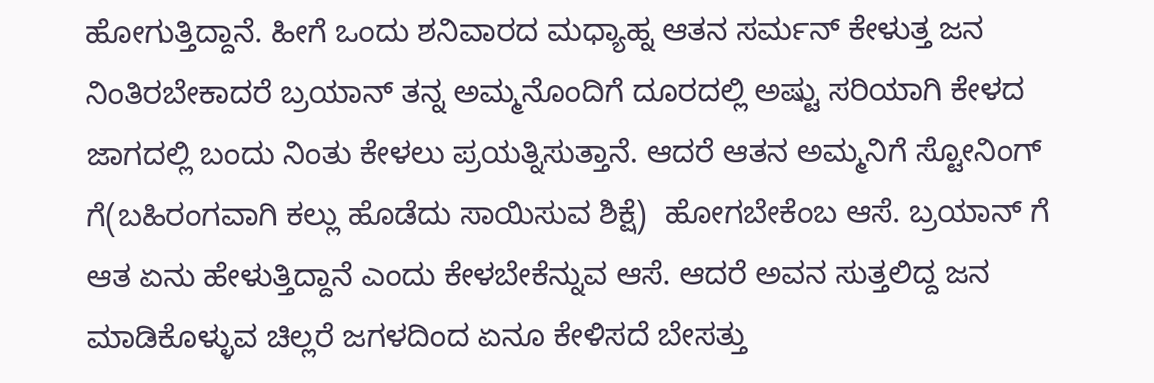ಹೋಗುತ್ತಿದ್ದಾನೆ. ಹೀಗೆ ಒಂದು ಶನಿವಾರದ ಮಧ್ಯಾಹ್ನ ಆತನ ಸರ್ಮನ್ ಕೇಳುತ್ತ ಜನ ನಿಂತಿರಬೇಕಾದರೆ ಬ್ರಯಾನ್ ತನ್ನ ಅಮ್ಮನೊಂದಿಗೆ ದೂರದಲ್ಲಿ ಅಷ್ಟು ಸರಿಯಾಗಿ ಕೇಳದ ಜಾಗದಲ್ಲಿ ಬಂದು ನಿಂತು ಕೇಳಲು ಪ್ರಯತ್ನಿಸುತ್ತಾನೆ. ಆದರೆ ಆತನ ಅಮ್ಮನಿಗೆ ಸ್ಟೋನಿಂಗ್ ಗೆ(ಬಹಿರಂಗವಾಗಿ ಕಲ್ಲು ಹೊಡೆದು ಸಾಯಿಸುವ ಶಿಕ್ಷೆ)  ಹೋಗಬೇಕೆಂಬ ಆಸೆ. ಬ್ರಯಾನ್ ಗೆ ಆತ ಏನು ಹೇಳುತ್ತಿದ್ದಾನೆ ಎಂದು ಕೇಳಬೇಕೆನ್ನುವ ಆಸೆ. ಆದರೆ ಅವನ ಸುತ್ತಲಿದ್ದ ಜನ ಮಾಡಿಕೊಳ್ಳುವ ಚಿಲ್ಲರೆ ಜಗಳದಿಂದ ಏನೂ ಕೇಳಿಸದೆ ಬೇಸತ್ತು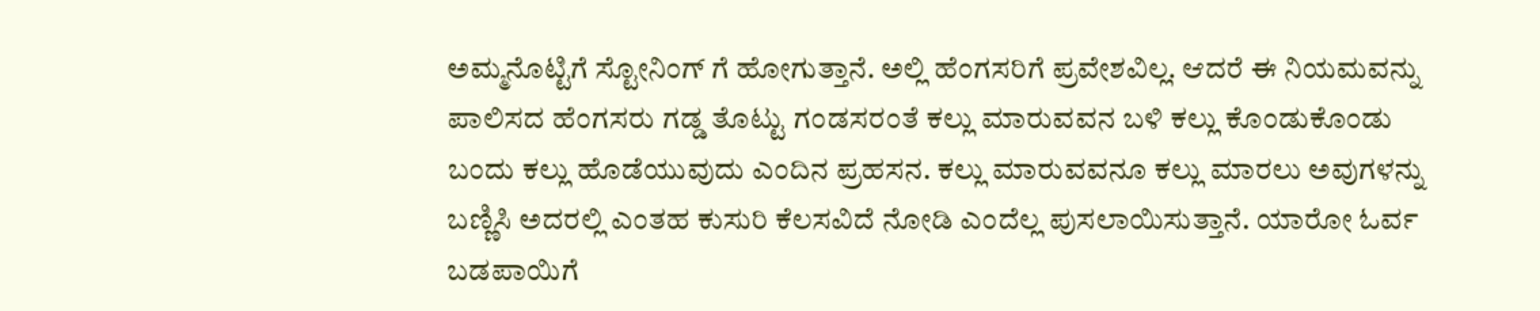ಅಮ್ಮನೊಟ್ಟಿಗೆ ಸ್ಟೋನಿಂಗ್ ಗೆ ಹೋಗುತ್ತಾನೆ. ಅಲ್ಲಿ ಹೆಂಗಸರಿಗೆ ಪ್ರವೇಶವಿಲ್ಲ. ಆದರೆ ಈ ನಿಯಮವನ್ನು ಪಾಲಿಸದ ಹೆಂಗಸರು ಗಡ್ಡ ತೊಟ್ಟು ಗಂಡಸರಂತೆ ಕಲ್ಲು ಮಾರುವವನ ಬಳಿ ಕಲ್ಲು ಕೊಂಡುಕೊಂಡು ಬಂದು ಕಲ್ಲು ಹೊಡೆಯುವುದು ಎಂದಿನ ಪ್ರಹಸನ. ಕಲ್ಲು ಮಾರುವವನೂ ಕಲ್ಲು ಮಾರಲು ಅವುಗಳನ್ನು ಬಣ್ಣಿಸಿ ಅದರಲ್ಲಿ ಎಂತಹ ಕುಸುರಿ ಕೆಲಸವಿದೆ ನೋಡಿ ಎಂದೆಲ್ಲ ಪುಸಲಾಯಿಸುತ್ತಾನೆ. ಯಾರೋ ಓರ್ವ ಬಡಪಾಯಿಗೆ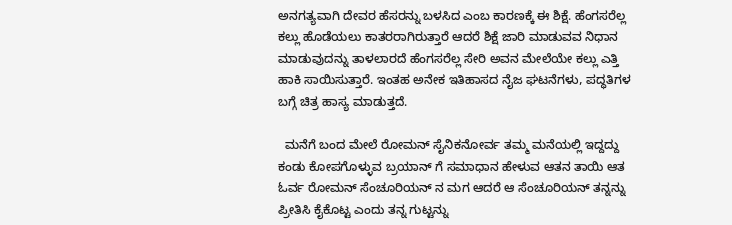ಅನಗತ್ಯವಾಗಿ ದೇವರ ಹೆಸರನ್ನು ಬಳಸಿದ ಎಂಬ ಕಾರಣಕ್ಕೆ ಈ ಶಿಕ್ಷೆ. ಹೆಂಗಸರೆಲ್ಲ ಕಲ್ಲು ಹೊಡೆಯಲು ಕಾತರರಾಗಿರುತ್ತಾರೆ ಆದರೆ ಶಿಕ್ಷೆ ಜಾರಿ ಮಾಡುವವ ನಿಧಾನ ಮಾಡುವುದನ್ನು ತಾಳಲಾರದೆ ಹೆಂಗಸರೆಲ್ಲ ಸೇರಿ ಅವನ ಮೇಲೆಯೇ ಕಲ್ಲು ಎತ್ತಿ ಹಾಕಿ ಸಾಯಿಸುತ್ತಾರೆ. ಇಂತಹ ಅನೇಕ ಇತಿಹಾಸದ ನೈಜ ಘಟನೆಗಳು, ಪದ್ಧತಿಗಳ ಬಗ್ಗೆ ಚಿತ್ರ ಹಾಸ್ಯ ಮಾಡುತ್ತದೆ.

  ಮನೆಗೆ ಬಂದ ಮೇಲೆ ರೋಮನ್ ಸೈನಿಕನೋರ್ವ ತಮ್ಮ ಮನೆಯಲ್ಲಿ ಇದ್ದದ್ದು ಕಂಡು ಕೋಪಗೊಳ್ಳುವ ಬ್ರಯಾನ್ ಗೆ ಸಮಾಧಾನ ಹೇಳುವ ಆತನ ತಾಯಿ ಆತ ಓರ್ವ ರೋಮನ್ ಸೆಂಚೂರಿಯನ್ ನ ಮಗ ಆದರೆ ಆ ಸೆಂಚೂರಿಯನ್ ತನ್ನನ್ನು ಪ್ರೀತಿಸಿ ಕೈಕೊಟ್ಟ ಎಂದು ತನ್ನ ಗುಟ್ಟನ್ನು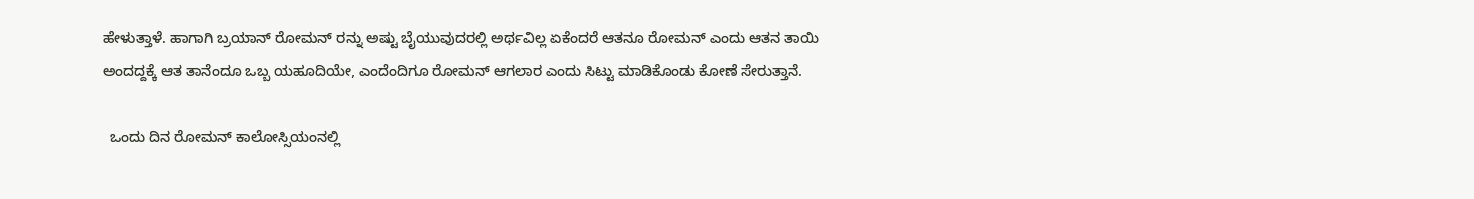ಹೇಳುತ್ತಾಳೆ. ಹಾಗಾಗಿ ಬ್ರಯಾನ್ ರೋಮನ್ ರನ್ನು ಅಷ್ಟು ಬೈಯುವುದರಲ್ಲಿ ಅರ್ಥವಿಲ್ಲ ಏಕೆಂದರೆ ಆತನೂ ರೋಮನ್ ಎಂದು ಆತನ ತಾಯಿ ಅಂದದ್ದಕ್ಕೆ ಆತ ತಾನೆಂದೂ ಒಬ್ಬ ಯಹೂದಿಯೇ, ಎಂದೆಂದಿಗೂ ರೋಮನ್ ಆಗಲಾರ ಎಂದು ಸಿಟ್ಟು ಮಾಡಿಕೊಂಡು ಕೋಣೆ ಸೇರುತ್ತಾನೆ.

  ಒಂದು ದಿನ ರೋಮನ್ ಕಾಲೋಸ್ಸಿಯಂನಲ್ಲಿ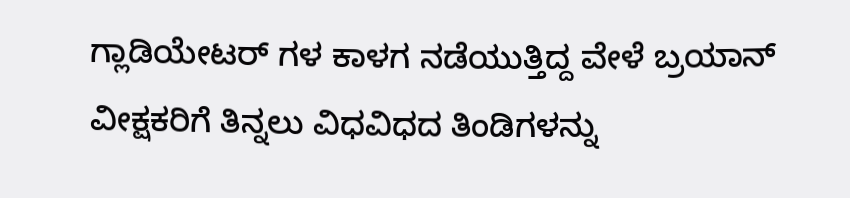ಗ್ಲಾಡಿಯೇಟರ್ ಗಳ ಕಾಳಗ ನಡೆಯುತ್ತಿದ್ದ ವೇಳೆ ಬ್ರಯಾನ್ ವೀಕ್ಷಕರಿಗೆ ತಿನ್ನಲು ವಿಧವಿಧದ ತಿಂಡಿಗಳನ್ನು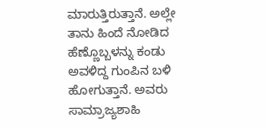ಮಾರುತ್ತಿರುತ್ತಾನೆ. ಅಲ್ಲೇ ತಾನು ಹಿಂದೆ ನೋಡಿದ ಹೆಣ್ಣೊಬ್ಬಳನ್ನು ಕಂಡು ಅವಳಿದ್ದ ಗುಂಪಿನ ಬಳಿ ಹೋಗುತ್ತಾನೆ. ಅವರು ಸಾಮ್ರಾಜ್ಯಶಾಹಿ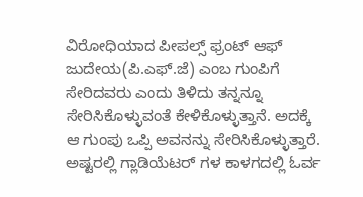ವಿರೋಧಿಯಾದ ಪೀಪಲ್ಸ್ ಫ್ರಂಟ್ ಆಫ್ ಜುದೇಯ(ಪಿ.ಎಫ್.ಜೆ) ಎಂಬ ಗುಂಪಿಗೆ ಸೇರಿದವರು ಎಂದು ತಿಳಿದು ತನ್ನನ್ನೂ ಸೇರಿಸಿಕೊಳ್ಳುವಂತೆ ಕೇಳಿಕೊಳ್ಳುತ್ತಾನೆ. ಅದಕ್ಕೆ ಆ ಗುಂಪು ಒಪ್ಪಿ ಅವನನ್ನು ಸೇರಿಸಿಕೊಳ್ಳುತ್ತಾರೆ. ಅಷ್ಟರಲ್ಲಿ ಗ್ಲಾಡಿಯೆಟರ್ ಗಳ ಕಾಳಗದಲ್ಲಿ ಓರ್ವ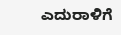ಎದುರಾಳಿಗೆ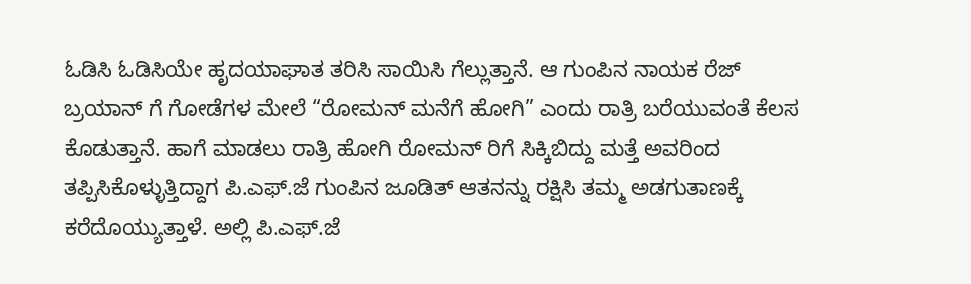ಓಡಿಸಿ ಓಡಿಸಿಯೇ ಹೃದಯಾಘಾತ ತರಿಸಿ ಸಾಯಿಸಿ ಗೆಲ್ಲುತ್ತಾನೆ. ಆ ಗುಂಪಿನ ನಾಯಕ ರೆಜ್ ಬ್ರಯಾನ್ ಗೆ ಗೋಡೆಗಳ ಮೇಲೆ “ರೋಮನ್ ಮನೆಗೆ ಹೋಗಿ” ಎಂದು ರಾತ್ರಿ ಬರೆಯುವಂತೆ ಕೆಲಸ ಕೊಡುತ್ತಾನೆ. ಹಾಗೆ ಮಾಡಲು ರಾತ್ರಿ ಹೋಗಿ ರೋಮನ್ ರಿಗೆ ಸಿಕ್ಕಿಬಿದ್ದು ಮತ್ತೆ ಅವರಿಂದ ತಪ್ಪಿಸಿಕೊಳ್ಳುತ್ತಿದ್ದಾಗ ಪಿ.ಎಫ್.ಜೆ ಗುಂಪಿನ ಜೂಡಿತ್ ಆತನನ್ನು ರಕ್ಷಿಸಿ ತಮ್ಮ ಅಡಗುತಾಣಕ್ಕೆ ಕರೆದೊಯ್ಯುತ್ತಾಳೆ. ಅಲ್ಲಿ ಪಿ.ಎಫ್.ಜೆ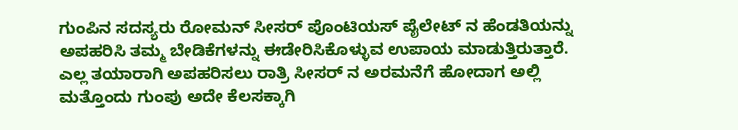ಗುಂಪಿನ ಸದಸ್ಯರು ರೋಮನ್ ಸೀಸರ್ ಪೊಂಟಿಯಸ್ ಪೈಲೇಟ್ ನ ಹೆಂಡತಿಯನ್ನು ಅಪಹರಿಸಿ ತಮ್ಮ ಬೇಡಿಕೆಗಳನ್ನು ಈಡೇರಿಸಿಕೊಳ್ಳುವ ಉಪಾಯ ಮಾಡುತ್ತಿರುತ್ತಾರೆ. ಎಲ್ಲ ತಯಾರಾಗಿ ಅಪಹರಿಸಲು ರಾತ್ರಿ ಸೀಸರ್ ನ ಅರಮನೆಗೆ ಹೋದಾಗ ಅಲ್ಲಿ ಮತ್ತೊಂದು ಗುಂಪು ಅದೇ ಕೆಲಸಕ್ಕಾಗಿ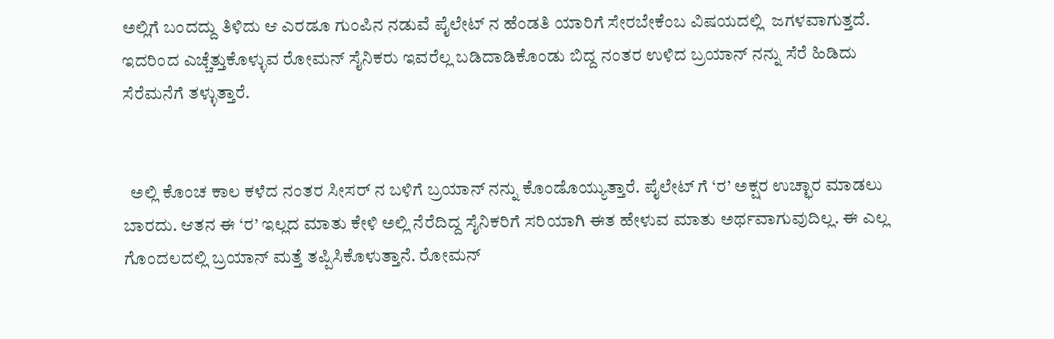ಅಲ್ಲಿಗೆ ಬಂದದ್ದು ತಿಳಿದು ಆ ಎರಡೂ ಗುಂಪಿನ ನಡುವೆ ಪೈಲೇಟ್ ನ ಹೆಂಡತಿ ಯಾರಿಗೆ ಸೇರಬೇಕೆಂಬ ವಿಷಯದಲ್ಲಿ  ಜಗಳವಾಗುತ್ತದೆ. ಇದರಿಂದ ಎಚ್ಚೆತ್ತುಕೊಳ್ಳುವ ರೋಮನ್ ಸೈನಿಕರು ಇವರೆಲ್ಲ ಬಡಿದಾಡಿಕೊಂಡು ಬಿದ್ದ ನಂತರ ಉಳಿದ ಬ್ರಯಾನ್ ನನ್ನು ಸೆರೆ ಹಿಡಿದು ಸೆರೆಮನೆಗೆ ತಳ್ಳುತ್ತಾರೆ.


  ಅಲ್ಲಿ ಕೊಂಚ ಕಾಲ ಕಳೆದ ನಂತರ ಸೀಸರ್ ನ ಬಳಿಗೆ ಬ್ರಯಾನ್ ನನ್ನು ಕೊಂಡೊಯ್ಯುತ್ತಾರೆ. ಪೈಲೇಟ್ ಗೆ ‘ರ’ ಅಕ್ಷರ ಉಚ್ಛಾರ ಮಾಡಲು ಬಾರದು. ಆತನ ಈ ‘ರ’ ಇಲ್ಲದ ಮಾತು ಕೇಳಿ ಅಲ್ಲಿ ನೆರೆದಿದ್ದ ಸೈನಿಕರಿಗೆ ಸರಿಯಾಗಿ ಈತ ಹೇಳುವ ಮಾತು ಅರ್ಥವಾಗುವುದಿಲ್ಲ. ಈ ಎಲ್ಲ ಗೊಂದಲದಲ್ಲಿ ಬ್ರಯಾನ್ ಮತ್ತೆ ತಪ್ಪಿಸಿಕೊಳುತ್ತಾನೆ. ರೋಮನ್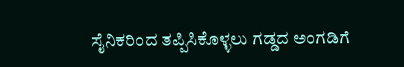ಸೈನಿಕರಿಂದ ತಪ್ಪಿಸಿಕೊಳ್ಳಲು ಗಡ್ಡದ ಅಂಗಡಿಗೆ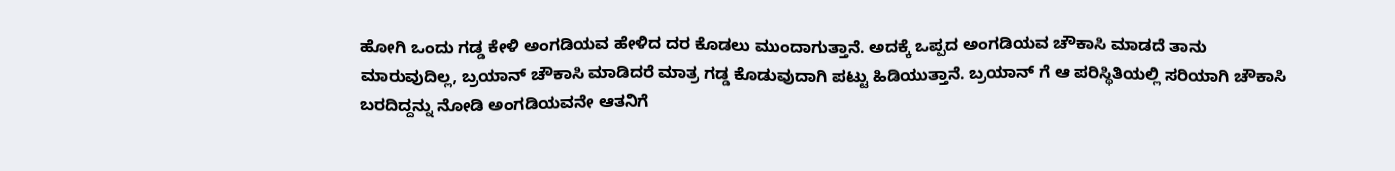ಹೋಗಿ ಒಂದು ಗಡ್ಡ ಕೇಳಿ ಅಂಗಡಿಯವ ಹೇಳಿದ ದರ ಕೊಡಲು ಮುಂದಾಗುತ್ತಾನೆ. ಅದಕ್ಕೆ ಒಪ್ಪದ ಅಂಗಡಿಯವ ಚೌಕಾಸಿ ಮಾಡದೆ ತಾನು ಮಾರುವುದಿಲ್ಲ, ಬ್ರಯಾನ್ ಚೌಕಾಸಿ ಮಾಡಿದರೆ ಮಾತ್ರ ಗಡ್ಡ ಕೊಡುವುದಾಗಿ ಪಟ್ಟು ಹಿಡಿಯುತ್ತಾನೆ. ಬ್ರಯಾನ್ ಗೆ ಆ ಪರಿಸ್ಥಿತಿಯಲ್ಲಿ ಸರಿಯಾಗಿ ಚೌಕಾಸಿ ಬರದಿದ್ದನ್ನು ನೋಡಿ ಅಂಗಡಿಯವನೇ ಆತನಿಗೆ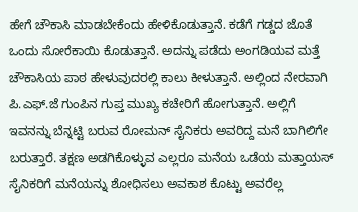ಹೇಗೆ ಚೌಕಾಸಿ ಮಾಡಬೇಕೆಂದು ಹೇಳಿಕೊಡುತ್ತಾನೆ. ಕಡೆಗೆ ಗಡ್ಡದ ಜೊತೆ ಒಂದು ಸೋರೆಕಾಯಿ ಕೊಡುತ್ತಾನೆ. ಅದನ್ನು ಪಡೆದು ಅಂಗಡಿಯವ ಮತ್ತೆ ಚೌಕಾಸಿಯ ಪಾಠ ಹೇಳುವುದರಲ್ಲಿ ಕಾಲು ಕೀಳುತ್ತಾನೆ. ಅಲ್ಲಿಂದ ನೇರವಾಗಿ ಪಿ.ಎಫ್.ಜೆ ಗುಂಪಿನ ಗುಪ್ತ ಮುಖ್ಯ ಕಚೇರಿಗೆ ಹೋಗುತ್ತಾನೆ. ಅಲ್ಲಿಗೆ ಇವನನ್ನು ಬೆನ್ನಟ್ಟಿ ಬರುವ ರೋಮನ್ ಸೈನಿಕರು ಅವರಿದ್ದ ಮನೆ ಬಾಗಿಲಿಗೇ ಬರುತ್ತಾರೆ. ತಕ್ಷಣ ಅಡಗಿಕೊಳ್ಳುವ ಎಲ್ಲರೂ ಮನೆಯ ಒಡೆಯ ಮತ್ತಾಯಸ್ ಸೈನಿಕರಿಗೆ ಮನೆಯನ್ನು ಶೋಧಿಸಲು ಅವಕಾಶ ಕೊಟ್ಟು ಅವರೆಲ್ಲ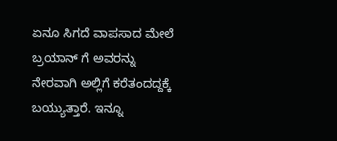ಏನೂ ಸಿಗದೆ ವಾಪಸಾದ ಮೇಲೆ ಬ್ರಯಾನ್ ಗೆ ಅವರನ್ನು ನೇರವಾಗಿ ಅಲ್ಲಿಗೆ ಕರೆತಂದದ್ದಕ್ಕೆ ಬಯ್ಯುತ್ತಾರೆ. ಇನ್ನೂ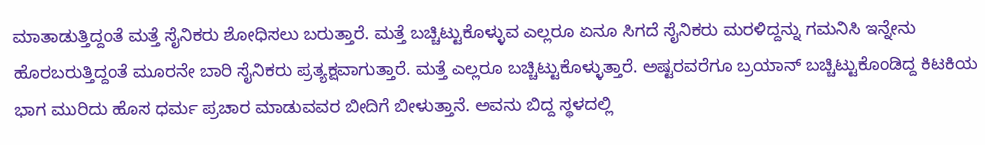ಮಾತಾಡುತ್ತಿದ್ದಂತೆ ಮತ್ತೆ ಸೈನಿಕರು ಶೋಧಿಸಲು ಬರುತ್ತಾರೆ. ಮತ್ತೆ ಬಚ್ಚಿಟ್ಟುಕೊಳ್ಳುವ ಎಲ್ಲರೂ ಏನೂ ಸಿಗದೆ ಸೈನಿಕರು ಮರಳಿದ್ದನ್ನು ಗಮನಿಸಿ ಇನ್ನೇನು ಹೊರಬರುತ್ತಿದ್ದಂತೆ ಮೂರನೇ ಬಾರಿ ಸೈನಿಕರು ಪ್ರತ್ಯಕ್ಷವಾಗುತ್ತಾರೆ. ಮತ್ತೆ ಎಲ್ಲರೂ ಬಚ್ಚಿಟ್ಟುಕೊಳ್ಳುತ್ತಾರೆ. ಅಷ್ಟರವರೆಗೂ ಬ್ರಯಾನ್ ಬಚ್ಚಿಟ್ಟುಕೊಂಡಿದ್ದ ಕಿಟಕಿಯ ಭಾಗ ಮುರಿದು ಹೊಸ ಧರ್ಮ ಪ್ರಚಾರ ಮಾಡುವವರ ಬೀದಿಗೆ ಬೀಳುತ್ತಾನೆ. ಅವನು ಬಿದ್ದ ಸ್ಥಳದಲ್ಲಿ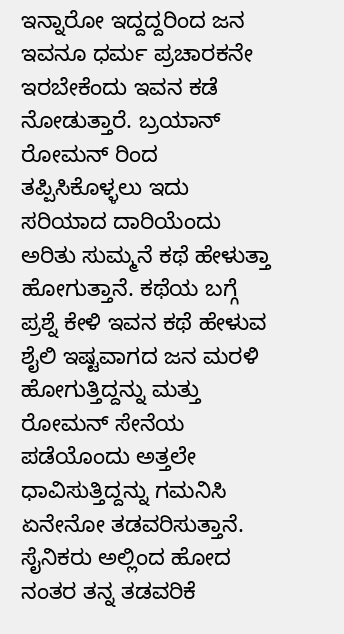ಇನ್ನಾರೋ ಇದ್ದದ್ದರಿಂದ ಜನ ಇವನೂ ಧರ್ಮ ಪ್ರಚಾರಕನೇ ಇರಬೇಕೆಂದು ಇವನ ಕಡೆ ನೋಡುತ್ತಾರೆ. ಬ್ರಯಾನ್ ರೋಮನ್ ರಿಂದ ತಪ್ಪಿಸಿಕೊಳ್ಳಲು ಇದು ಸರಿಯಾದ ದಾರಿಯೆಂದು ಅರಿತು ಸುಮ್ಮನೆ ಕಥೆ ಹೇಳುತ್ತಾ ಹೋಗುತ್ತಾನೆ. ಕಥೆಯ ಬಗ್ಗೆ ಪ್ರಶ್ನೆ ಕೇಳಿ ಇವನ ಕಥೆ ಹೇಳುವ ಶೈಲಿ ಇಷ್ಟವಾಗದ ಜನ ಮರಳಿ ಹೋಗುತ್ತಿದ್ದನ್ನು ಮತ್ತು ರೋಮನ್ ಸೇನೆಯ ಪಡೆಯೊಂದು ಅತ್ತಲೇ ಧಾವಿಸುತ್ತಿದ್ದನ್ನು ಗಮನಿಸಿ ಏನೇನೋ ತಡವರಿಸುತ್ತಾನೆ. ಸೈನಿಕರು ಅಲ್ಲಿಂದ ಹೋದ ನಂತರ ತನ್ನ ತಡವರಿಕೆ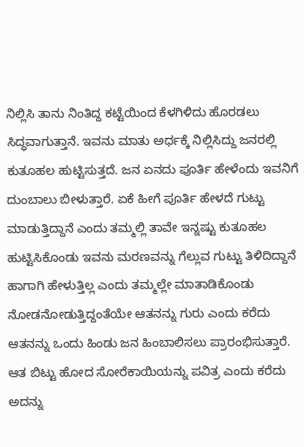ನಿಲ್ಲಿಸಿ ತಾನು ನಿಂತಿದ್ದ ಕಟ್ಟೆಯಿಂದ ಕೆಳಗಿಳಿದು ಹೊರಡಲು ಸಿದ್ಧವಾಗುತ್ತಾನೆ. ಇವನು ಮಾತು ಅರ್ಧಕ್ಕೆ ನಿಲ್ಲಿಸಿದ್ದು ಜನರಲ್ಲಿ ಕುತೂಹಲ ಹುಟ್ಟಿಸುತ್ತದೆ. ಜನ ಏನದು ಪೂರ್ತಿ ಹೇಳೆಂದು ಇವನಿಗೆ ದುಂಬಾಲು ಬೀಳುತ್ತಾರೆ. ಏಕೆ ಹೀಗೆ ಪೂರ್ತಿ ಹೇಳದೆ ಗುಟ್ಟು ಮಾಡುತ್ತಿದ್ದಾನೆ ಎಂದು ತಮ್ಮಲ್ಲಿ ತಾವೇ ಇನ್ನಷ್ಟು ಕುತೂಹಲ ಹುಟ್ಟಿಸಿಕೊಂಡು ಇವನು ಮರಣವನ್ನು ಗೆಲ್ಲುವ ಗುಟ್ಟು ತಿಳಿದಿದ್ದಾನೆ ಹಾಗಾಗಿ ಹೇಳುತ್ತಿಲ್ಲ ಎಂದು ತಮ್ಮಲ್ಲೇ ಮಾತಾಡಿಕೊಂಡು ನೋಡನೋಡುತ್ತಿದ್ದಂತೆಯೇ ಆತನನ್ನು ಗುರು ಎಂದು ಕರೆದು ಆತನನ್ನು ಒಂದು ಹಿಂಡು ಜನ ಹಿಂಬಾಲಿಸಲು ಪ್ರಾರಂಭಿಸುತ್ತಾರೆ. ಆತ ಬಿಟ್ಟು ಹೋದ ಸೋರೆಕಾಯಿಯನ್ನು ಪವಿತ್ರ ಎಂದು ಕರೆದು ಅದನ್ನು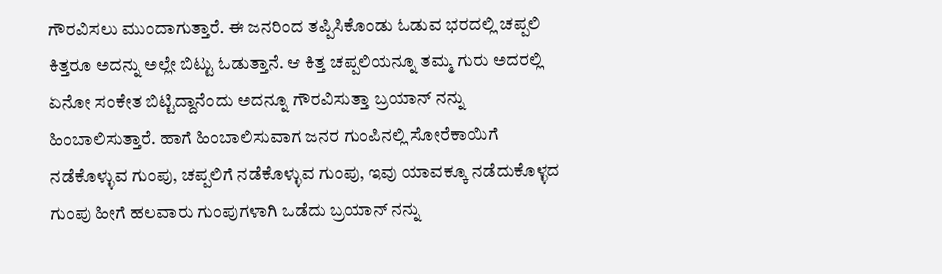ಗೌರವಿಸಲು ಮುಂದಾಗುತ್ತಾರೆ. ಈ ಜನರಿಂದ ತಪ್ಪಿಸಿಕೊಂಡು ಓಡುವ ಭರದಲ್ಲಿ ಚಪ್ಪಲಿ ಕಿತ್ತರೂ ಅದನ್ನು ಅಲ್ಲೇ ಬಿಟ್ಟು ಓಡುತ್ತಾನೆ. ಆ ಕಿತ್ತ ಚಪ್ಪಲಿಯನ್ನೂ ತಮ್ಮ ಗುರು ಅದರಲ್ಲಿ ಏನೋ ಸಂಕೇತ ಬಿಟ್ಟಿದ್ದಾನೆಂದು ಅದನ್ನೂ ಗೌರವಿಸುತ್ತಾ ಬ್ರಯಾನ್ ನನ್ನು ಹಿಂಬಾಲಿಸುತ್ತಾರೆ. ಹಾಗೆ ಹಿಂಬಾಲಿಸುವಾಗ ಜನರ ಗುಂಪಿನಲ್ಲಿ ಸೋರೆಕಾಯಿಗೆ ನಡೆಕೊಳ್ಳುವ ಗುಂಪು, ಚಪ್ಪಲಿಗೆ ನಡೆಕೊಳ್ಳುವ ಗುಂಪು, ಇವು ಯಾವಕ್ಕೂ ನಡೆದುಕೊಳ್ಳದ ಗುಂಪು ಹೀಗೆ ಹಲವಾರು ಗುಂಪುಗಳಾಗಿ ಒಡೆದು ಬ್ರಯಾನ್ ನನ್ನು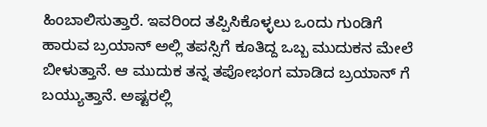ಹಿಂಬಾಲಿಸುತ್ತಾರೆ. ಇವರಿಂದ ತಪ್ಪಿಸಿಕೊಳ್ಳಲು ಒಂದು ಗುಂಡಿಗೆ ಹಾರುವ ಬ್ರಯಾನ್ ಅಲ್ಲಿ ತಪಸ್ಸಿಗೆ ಕೂತಿದ್ದ ಒಬ್ಬ ಮುದುಕನ ಮೇಲೆ ಬೀಳುತ್ತಾನೆ. ಆ ಮುದುಕ ತನ್ನ ತಪೋಭಂಗ ಮಾಡಿದ ಬ್ರಯಾನ್ ಗೆ ಬಯ್ಯುತ್ತಾನೆ. ಅಷ್ಟರಲ್ಲಿ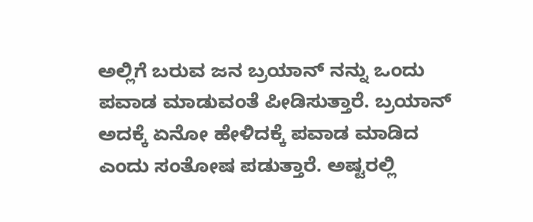ಅಲ್ಲಿಗೆ ಬರುವ ಜನ ಬ್ರಯಾನ್ ನನ್ನು ಒಂದು ಪವಾಡ ಮಾಡುವಂತೆ ಪೀಡಿಸುತ್ತಾರೆ. ಬ್ರಯಾನ್ ಅದಕ್ಕೆ ಏನೋ ಹೇಳಿದಕ್ಕೆ ಪವಾಡ ಮಾಡಿದ ಎಂದು ಸಂತೋಷ ಪಡುತ್ತಾರೆ. ಅಷ್ಟರಲ್ಲಿ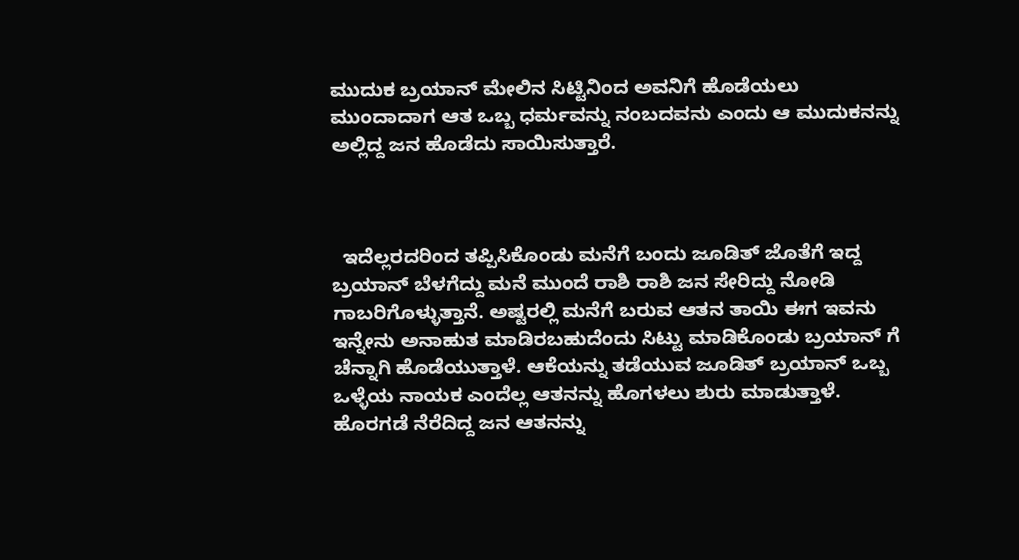ಮುದುಕ ಬ್ರಯಾನ್ ಮೇಲಿನ ಸಿಟ್ಟಿನಿಂದ ಅವನಿಗೆ ಹೊಡೆಯಲು ಮುಂದಾದಾಗ ಆತ ಒಬ್ಬ ಧರ್ಮವನ್ನು ನಂಬದವನು ಎಂದು ಆ ಮುದುಕನನ್ನು ಅಲ್ಲಿದ್ದ ಜನ ಹೊಡೆದು ಸಾಯಿಸುತ್ತಾರೆ.



  ಇದೆಲ್ಲರದರಿಂದ ತಪ್ಪಿಸಿಕೊಂಡು ಮನೆಗೆ ಬಂದು ಜೂಡಿತ್ ಜೊತೆಗೆ ಇದ್ದ ಬ್ರಯಾನ್ ಬೆಳಗೆದ್ದು ಮನೆ ಮುಂದೆ ರಾಶಿ ರಾಶಿ ಜನ ಸೇರಿದ್ದು ನೋಡಿ ಗಾಬರಿಗೊಳ್ಳುತ್ತಾನೆ. ಅಷ್ಟರಲ್ಲಿ ಮನೆಗೆ ಬರುವ ಆತನ ತಾಯಿ ಈಗ ಇವನು  ಇನ್ನೇನು ಅನಾಹುತ ಮಾಡಿರಬಹುದೆಂದು ಸಿಟ್ಟು ಮಾಡಿಕೊಂಡು ಬ್ರಯಾನ್ ಗೆ ಚೆನ್ನಾಗಿ ಹೊಡೆಯುತ್ತಾಳೆ. ಆಕೆಯನ್ನು ತಡೆಯುವ ಜೂಡಿತ್ ಬ್ರಯಾನ್ ಒಬ್ಬ ಒಳ್ಳೆಯ ನಾಯಕ ಎಂದೆಲ್ಲ ಆತನನ್ನು ಹೊಗಳಲು ಶುರು ಮಾಡುತ್ತಾಳೆ. ಹೊರಗಡೆ ನೆರೆದಿದ್ದ ಜನ ಆತನನ್ನು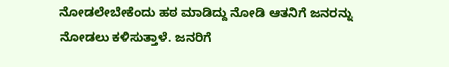ನೋಡಲೇಬೇಕೆಂದು ಹಠ ಮಾಡಿದ್ದು ನೋಡಿ ಆತನಿಗೆ ಜನರನ್ನು ನೋಡಲು ಕಳಿಸುತ್ತಾಳೆ. ಜನರಿಗೆ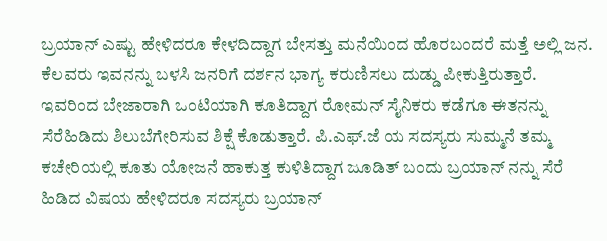ಬ್ರಯಾನ್ ಎಷ್ಟು ಹೇಳಿದರೂ ಕೇಳದಿದ್ದಾಗ ಬೇಸತ್ತು ಮನೆಯಿಂದ ಹೊರಬಂದರೆ ಮತ್ತೆ ಅಲ್ಲಿ ಜನ. ಕೆಲವರು ಇವನನ್ನು ಬಳಸಿ ಜನರಿಗೆ ದರ್ಶನ ಭಾಗ್ಯ ಕರುಣಿಸಲು ದುಡ್ಡು ಪೀಕುತ್ತಿರುತ್ತಾರೆ. ಇವರಿಂದ ಬೇಜಾರಾಗಿ ಒಂಟಿಯಾಗಿ ಕೂತಿದ್ದಾಗ ರೋಮನ್ ಸೈನಿಕರು ಕಡೆಗೂ ಈತನನ್ನು ಸೆರೆಹಿಡಿದು ಶಿಲುಬೆಗೇರಿಸುವ ಶಿಕ್ಷೆ ಕೊಡುತ್ತಾರೆ. ಪಿ.ಎಫ್.ಜೆ ಯ ಸದಸ್ಯರು ಸುಮ್ಮನೆ ತಮ್ಮ ಕಚೇರಿಯಲ್ಲಿ ಕೂತು ಯೋಜನೆ ಹಾಕುತ್ತ ಕುಳಿತಿದ್ದಾಗ ಜೂಡಿತ್ ಬಂದು ಬ್ರಯಾನ್ ನನ್ನು ಸೆರೆ ಹಿಡಿದ ವಿಷಯ ಹೇಳಿದರೂ ಸದಸ್ಯರು ಬ್ರಯಾನ್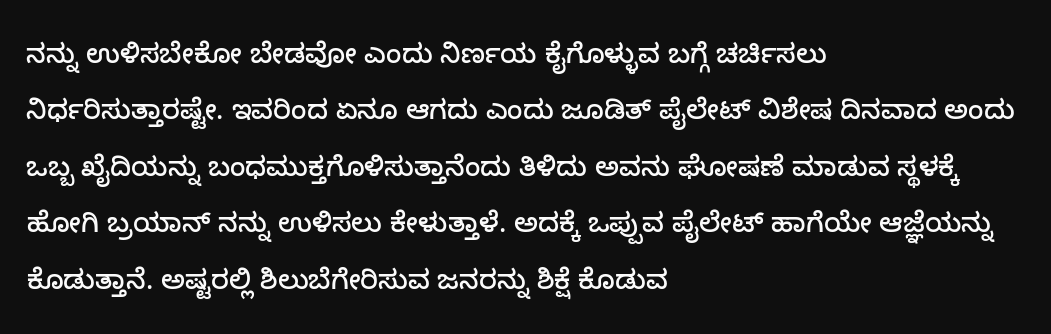ನನ್ನು ಉಳಿಸಬೇಕೋ ಬೇಡವೋ ಎಂದು ನಿರ್ಣಯ ಕೈಗೊಳ್ಳುವ ಬಗ್ಗೆ ಚರ್ಚಿಸಲು ನಿರ್ಧರಿಸುತ್ತಾರಷ್ಟೇ. ಇವರಿಂದ ಏನೂ ಆಗದು ಎಂದು ಜೂಡಿತ್ ಪೈಲೇಟ್ ವಿಶೇಷ ದಿನವಾದ ಅಂದು ಒಬ್ಬ ಖೈದಿಯನ್ನು ಬಂಧಮುಕ್ತಗೊಳಿಸುತ್ತಾನೆಂದು ತಿಳಿದು ಅವನು ಘೋಷಣೆ ಮಾಡುವ ಸ್ಥಳಕ್ಕೆ ಹೋಗಿ ಬ್ರಯಾನ್ ನನ್ನು ಉಳಿಸಲು ಕೇಳುತ್ತಾಳೆ. ಅದಕ್ಕೆ ಒಪ್ಪುವ ಪೈಲೇಟ್ ಹಾಗೆಯೇ ಆಜ್ಞೆಯನ್ನು ಕೊಡುತ್ತಾನೆ. ಅಷ್ಟರಲ್ಲಿ ಶಿಲುಬೆಗೇರಿಸುವ ಜನರನ್ನು ಶಿಕ್ಷೆ ಕೊಡುವ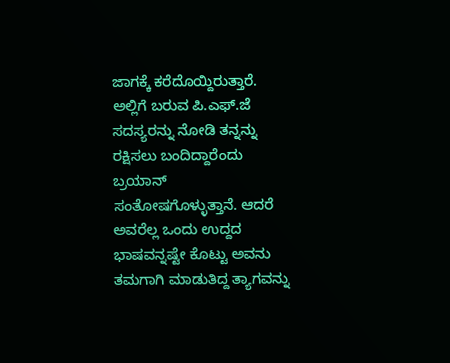ಜಾಗಕ್ಕೆ ಕರೆದೊಯ್ದಿರುತ್ತಾರೆ. ಅಲ್ಲಿಗೆ ಬರುವ ಪಿ.ಎಫ್.ಜೆ ಸದಸ್ಯರನ್ನು ನೋಡಿ ತನ್ನನ್ನು ರಕ್ಷಿಸಲು ಬಂದಿದ್ದಾರೆಂದು ಬ್ರಯಾನ್ ಸಂತೋಷಗೊಳ್ಳುತ್ತಾನೆ. ಆದರೆ ಅವರೆಲ್ಲ ಒಂದು ಉದ್ದದ ಭಾಷವನ್ನಷ್ಟೇ ಕೊಟ್ಟು ಅವನು ತಮಗಾಗಿ ಮಾಡುತಿದ್ದ ತ್ಯಾಗವನ್ನು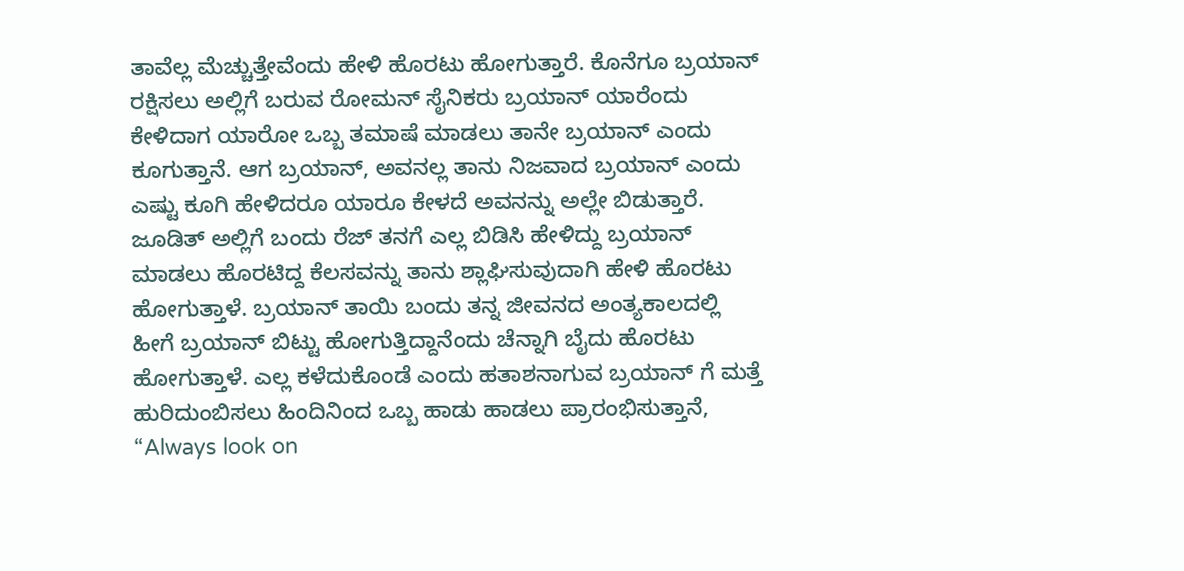ತಾವೆಲ್ಲ ಮೆಚ್ಚುತ್ತೇವೆಂದು ಹೇಳಿ ಹೊರಟು ಹೋಗುತ್ತಾರೆ. ಕೊನೆಗೂ ಬ್ರಯಾನ್ ರಕ್ಷಿಸಲು ಅಲ್ಲಿಗೆ ಬರುವ ರೋಮನ್ ಸೈನಿಕರು ಬ್ರಯಾನ್ ಯಾರೆಂದು ಕೇಳಿದಾಗ ಯಾರೋ ಒಬ್ಬ ತಮಾಷೆ ಮಾಡಲು ತಾನೇ ಬ್ರಯಾನ್ ಎಂದು ಕೂಗುತ್ತಾನೆ. ಆಗ ಬ್ರಯಾನ್, ಅವನಲ್ಲ ತಾನು ನಿಜವಾದ ಬ್ರಯಾನ್ ಎಂದು ಎಷ್ಟು ಕೂಗಿ ಹೇಳಿದರೂ ಯಾರೂ ಕೇಳದೆ ಅವನನ್ನು ಅಲ್ಲೇ ಬಿಡುತ್ತಾರೆ. ಜೂಡಿತ್ ಅಲ್ಲಿಗೆ ಬಂದು ರೆಜ್ ತನಗೆ ಎಲ್ಲ ಬಿಡಿಸಿ ಹೇಳಿದ್ದು ಬ್ರಯಾನ್ ಮಾಡಲು ಹೊರಟಿದ್ದ ಕೆಲಸವನ್ನು ತಾನು ಶ್ಲಾಘಿಸುವುದಾಗಿ ಹೇಳಿ ಹೊರಟು ಹೋಗುತ್ತಾಳೆ. ಬ್ರಯಾನ್ ತಾಯಿ ಬಂದು ತನ್ನ ಜೀವನದ ಅಂತ್ಯಕಾಲದಲ್ಲಿ ಹೀಗೆ ಬ್ರಯಾನ್ ಬಿಟ್ಟು ಹೋಗುತ್ತಿದ್ದಾನೆಂದು ಚೆನ್ನಾಗಿ ಬೈದು ಹೊರಟು ಹೋಗುತ್ತಾಳೆ. ಎಲ್ಲ ಕಳೆದುಕೊಂಡೆ ಎಂದು ಹತಾಶನಾಗುವ ಬ್ರಯಾನ್ ಗೆ ಮತ್ತೆ ಹುರಿದುಂಬಿಸಲು ಹಿಂದಿನಿಂದ ಒಬ್ಬ ಹಾಡು ಹಾಡಲು ಪ್ರಾರಂಭಿಸುತ್ತಾನೆ, “Always look on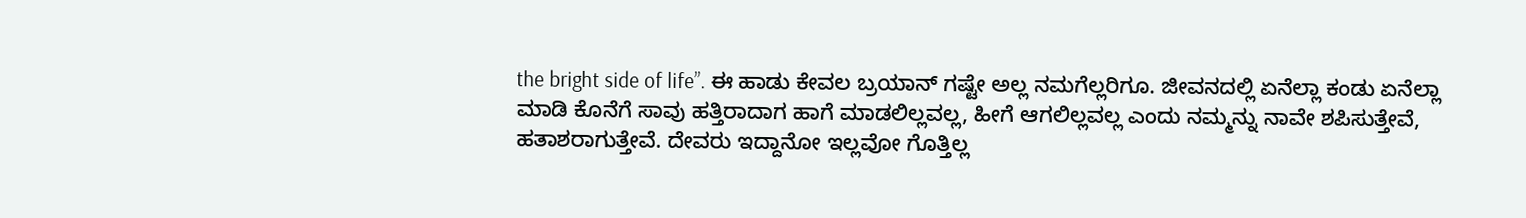the bright side of life”. ಈ ಹಾಡು ಕೇವಲ ಬ್ರಯಾನ್ ಗಷ್ಟೇ ಅಲ್ಲ ನಮಗೆಲ್ಲರಿಗೂ. ಜೀವನದಲ್ಲಿ ಏನೆಲ್ಲಾ ಕಂಡು ಏನೆಲ್ಲಾ ಮಾಡಿ ಕೊನೆಗೆ ಸಾವು ಹತ್ತಿರಾದಾಗ ಹಾಗೆ ಮಾಡಲಿಲ್ಲವಲ್ಲ, ಹೀಗೆ ಆಗಲಿಲ್ಲವಲ್ಲ ಎಂದು ನಮ್ಮನ್ನು ನಾವೇ ಶಪಿಸುತ್ತೇವೆ, ಹತಾಶರಾಗುತ್ತೇವೆ. ದೇವರು ಇದ್ದಾನೋ ಇಲ್ಲವೋ ಗೊತ್ತಿಲ್ಲ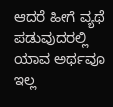ಆದರೆ ಹೀಗೆ ವ್ಯಥೆ ಪಡುವುದರಲ್ಲಿ ಯಾವ ಅರ್ಥವೂ ಇಲ್ಲ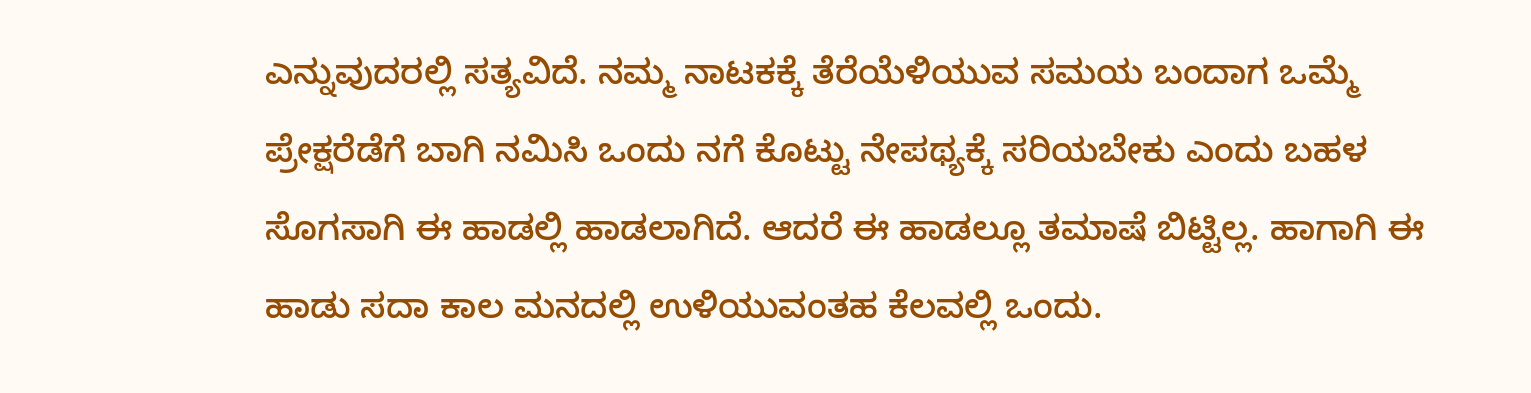ಎನ್ನುವುದರಲ್ಲಿ ಸತ್ಯವಿದೆ. ನಮ್ಮ ನಾಟಕಕ್ಕೆ ತೆರೆಯೆಳಿಯುವ ಸಮಯ ಬಂದಾಗ ಒಮ್ಮೆ ಪ್ರೇಕ್ಷರೆಡೆಗೆ ಬಾಗಿ ನಮಿಸಿ ಒಂದು ನಗೆ ಕೊಟ್ಟು ನೇಪಥ್ಯಕ್ಕೆ ಸರಿಯಬೇಕು ಎಂದು ಬಹಳ ಸೊಗಸಾಗಿ ಈ ಹಾಡಲ್ಲಿ ಹಾಡಲಾಗಿದೆ. ಆದರೆ ಈ ಹಾಡಲ್ಲೂ ತಮಾಷೆ ಬಿಟ್ಟಿಲ್ಲ. ಹಾಗಾಗಿ ಈ ಹಾಡು ಸದಾ ಕಾಲ ಮನದಲ್ಲಿ ಉಳಿಯುವಂತಹ ಕೆಲವಲ್ಲಿ ಒಂದು.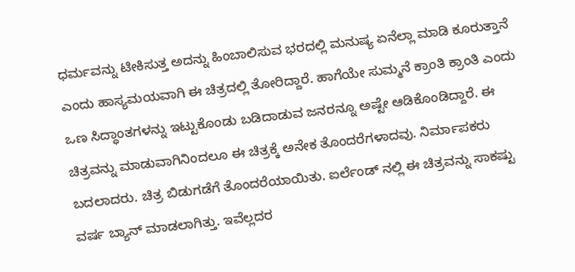ಧರ್ಮವನ್ನು ಟೀಕಿಸುತ್ತ ಅದನ್ನು ಹಿಂಬಾಲಿಸುವ ಭರದಲ್ಲಿ ಮನುಷ್ಯ ಏನೆಲ್ಲಾ ಮಾಡಿ ಕೂರುತ್ತಾನೆ ಎಂದು ಹಾಸ್ಯಮಯವಾಗಿ ಈ ಚಿತ್ರದಲ್ಲಿ ತೋರಿದ್ದಾರೆ. ಹಾಗೆಯೇ ಸುಮ್ಮನೆ ಕ್ರಾಂತಿ ಕ್ರಾಂತಿ ಎಂದು ಒಣ ಸಿದ್ಧಾಂತಗಳನ್ನು ಇಟ್ಟುಕೊಂಡು ಬಡಿದಾಡುವ ಜನರನ್ನೂ ಅಷ್ಟೇ ಆಡಿಕೊಂಡಿದ್ದಾರೆ. ಈ ಚಿತ್ರವನ್ನು ಮಾಡುವಾಗಿನಿಂದಲೂ ಈ ಚಿತ್ರಕ್ಕೆ ಅನೇಕ ತೊಂದರೆಗಳಾದವು. ನಿರ್ಮಾಪಕರು ಬದಲಾದರು. ಚಿತ್ರ ಬಿಡುಗಡೆಗೆ ತೊಂದರೆಯಾಯಿತು. ಐರ್ಲೆಂಡ್ ನಲ್ಲಿ ಈ ಚಿತ್ರವನ್ನು ಸಾಕಷ್ಟು ವರ್ಷ ಬ್ಯಾನ್ ಮಾಡಲಾಗಿತ್ತು. ಇವೆಲ್ಲದರ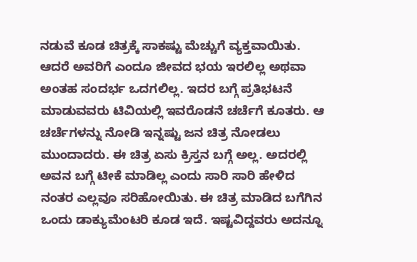ನಡುವೆ ಕೂಡ ಚಿತ್ರಕ್ಕೆ ಸಾಕಷ್ಟು ಮೆಚ್ಚುಗೆ ವ್ಯಕ್ತವಾಯಿತು. ಆದರೆ ಅವರಿಗೆ ಎಂದೂ ಜೀವದ ಭಯ ಇರಲಿಲ್ಲ ಅಥವಾ ಅಂತಹ ಸಂದರ್ಭ ಒದಗಲಿಲ್ಲ. ಇದರ ಬಗ್ಗೆ ಪ್ರತಿಭಟನೆ ಮಾಡುವವರು ಟಿವಿಯಲ್ಲಿ ಇವರೊಡನೆ ಚರ್ಚೆಗೆ ಕೂತರು. ಆ ಚರ್ಚೆಗಳನ್ನು ನೋಡಿ ಇನ್ನಷ್ಟು ಜನ ಚಿತ್ರ ನೋಡಲು ಮುಂದಾದರು. ಈ ಚಿತ್ರ ಏಸು ಕ್ರಿಸ್ತನ ಬಗ್ಗೆ ಅಲ್ಲ. ಅದರಲ್ಲಿ ಅವನ ಬಗ್ಗೆ ಟೀಕೆ ಮಾಡಿಲ್ಲ ಎಂದು ಸಾರಿ ಸಾರಿ ಹೇಳಿದ ನಂತರ ಎಲ್ಲವೂ ಸರಿಹೋಯಿತು. ಈ ಚಿತ್ರ ಮಾಡಿದ ಬಗೆಗಿನ ಒಂದು ಡಾಕ್ಯುಮೆಂಟರಿ ಕೂಡ ಇದೆ. ಇಷ್ಟವಿದ್ದವರು ಅದನ್ನೂ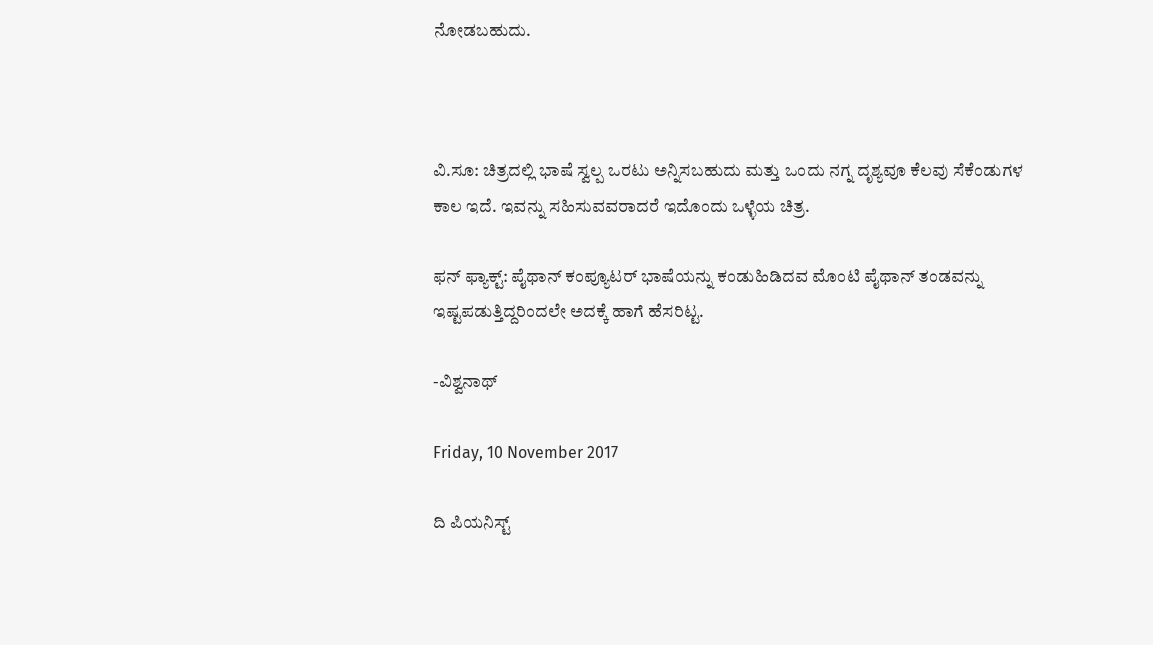ನೋಡಬಹುದು.



ವಿ.ಸೂ: ಚಿತ್ರದಲ್ಲಿ ಭಾಷೆ ಸ್ವಲ್ಪ ಒರಟು ಅನ್ನಿಸಬಹುದು ಮತ್ತು ಒಂದು ನಗ್ನ ದೃಶ್ಯವೂ ಕೆಲವು ಸೆಕೆಂಡುಗಳ ಕಾಲ ಇದೆ. ಇವನ್ನು ಸಹಿಸುವವರಾದರೆ ಇದೊಂದು ಒಳ್ಳೆಯ ಚಿತ್ರ.

ಫನ್ ಫ್ಯಾಕ್ಟ್: ಪೈಥಾನ್ ಕಂಪ್ಯೂಟರ್ ಭಾಷೆಯನ್ನು ಕಂಡುಹಿಡಿದವ ಮೊಂಟಿ ಪೈಥಾನ್ ತಂಡವನ್ನು ಇಷ್ಟಪಡುತ್ತಿದ್ದರಿಂದಲೇ ಅದಕ್ಕೆ ಹಾಗೆ ಹೆಸರಿಟ್ಟ.

-ವಿಶ್ವನಾಥ್

Friday, 10 November 2017

ದಿ ಪಿಯನಿಸ್ಟ್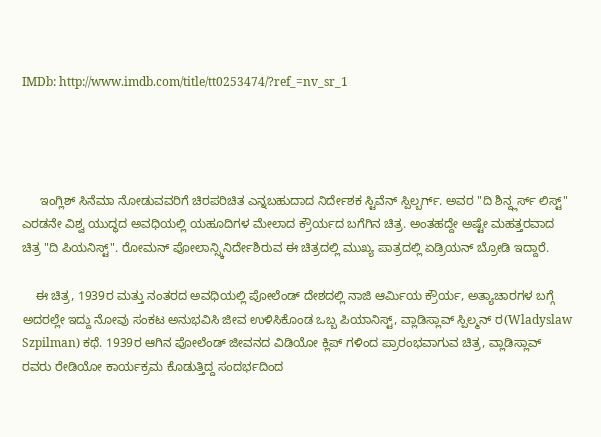IMDb: http://www.imdb.com/title/tt0253474/?ref_=nv_sr_1




     ಇಂಗ್ಲಿಶ್ ಸಿನೆಮಾ ನೋಡುವವರಿಗೆ ಚಿರಪರಿಚಿತ ಎನ್ನಬಹುದಾದ ನಿರ್ದೇಶಕ ಸ್ಟಿವೆನ್ ಸ್ಪಿಲ್ಬರ್ಗ್. ಅವರ "ದಿ ಶಿನ್ದ್ಲರ್ಸ್ ಲಿಸ್ಟ್" ಎರಡನೇ ವಿಶ್ವ ಯುದ್ಧದ ಅವಧಿಯಲ್ಲಿ ಯಹೂದಿಗಳ ಮೇಲಾದ ಕ್ರೌರ್ಯದ ಬಗೆಗಿನ ಚಿತ್ರ. ಅಂತಹದ್ದೇ ಅಷ್ಟೇ ಮಹತ್ತರವಾದ ಚಿತ್ರ "ದಿ ಪಿಯನಿಸ್ಟ್". ರೋಮನ್ ಪೋಲಾನ್ಸ್ಕಿನಿರ್ದೇಶಿರುವ ಈ ಚಿತ್ರದಲ್ಲಿ ಮುಖ್ಯ ಪಾತ್ರದಲ್ಲಿ ಏಡ್ರಿಯನ್ ಬ್ರೋಡಿ ಇದ್ದಾರೆ.

    ಈ ಚಿತ್ರ, 1939ರ ಮತ್ತು ನಂತರದ ಅವಧಿಯಲ್ಲಿ ಪೋಲೆಂಡ್ ದೇಶದಲ್ಲಿ ನಾಜಿ ಆರ್ಮಿಯ ಕ್ರೌರ್ಯ, ಅತ್ಯಾಚಾರಗಳ ಬಗ್ಗೆ ಅದರಲ್ಲೇ ಇದ್ದು ನೋವು ಸಂಕಟ ಅನುಭವಿಸಿ ಜೀವ ಉಳಿಸಿಕೊಂಡ ಒಬ್ಬ ಪಿಯಾನಿಸ್ಟ್, ವ್ಲಾಡಿಸ್ಲಾವ್ ಸ್ಪಿಲ್ಮನ್ ರ(Wladyslaw Szpilman) ಕಥೆ. 1939ರ ಆಗಿನ ಪೋಲೆಂಡ್ ಜೀವನದ ವಿಡಿಯೋ ಕ್ಲಿಪ್ ಗಳಿಂದ ಪ್ರಾರಂಭವಾಗುವ ಚಿತ್ರ, ವ್ಲಾಡಿಸ್ಲಾವ್ ರವರು ರೇಡಿಯೋ ಕಾರ್ಯಕ್ರಮ ಕೊಡುತ್ತಿದ್ದ ಸಂದರ್ಭದಿಂದ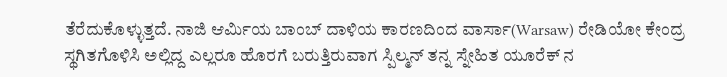ತೆರೆದುಕೊಳ್ಳುತ್ತದೆ. ನಾಜಿ ಆರ್ಮಿಯ ಬಾಂಬ್ ದಾಳಿಯ ಕಾರಣದಿಂದ ವಾರ್ಸಾ(Warsaw) ರೇಡಿಯೋ ಕೇಂದ್ರ ಸ್ಥಗಿತಗೊಳಿಸಿ ಅಲ್ಲಿದ್ದ ಎಲ್ಲರೂ ಹೊರಗೆ ಬರುತ್ತಿರುವಾಗ ಸ್ಪಿಲ್ಮನ್ ತನ್ನ ಸ್ನೇಹಿತ ಯೂರೆಕ್ ನ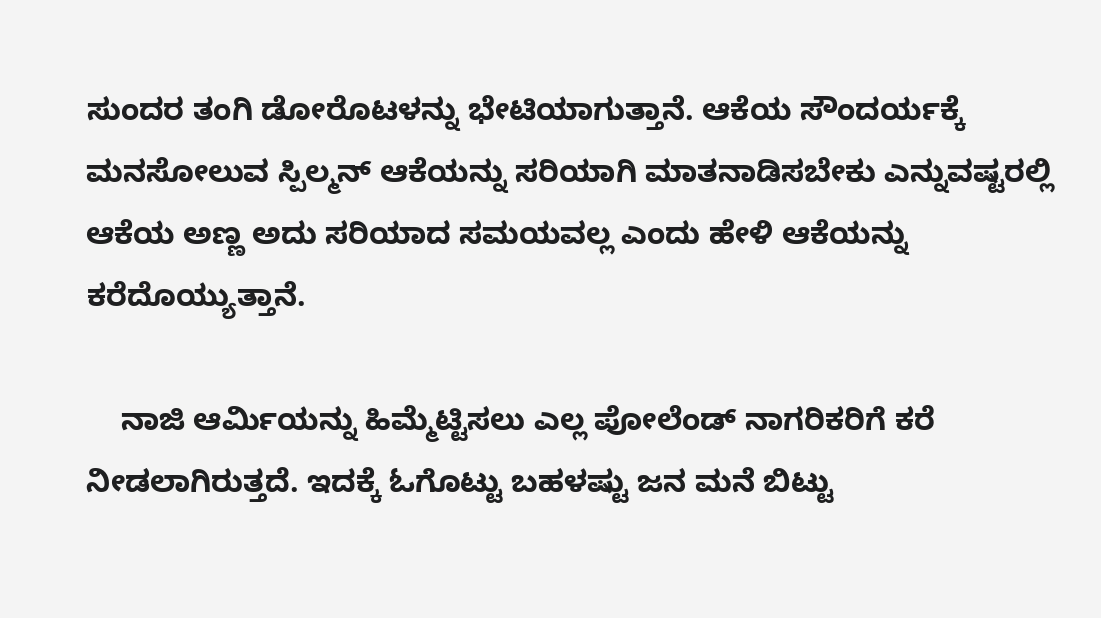ಸುಂದರ ತಂಗಿ ಡೋರೊಟಳನ್ನು ಭೇಟಿಯಾಗುತ್ತಾನೆ. ಆಕೆಯ ಸೌಂದರ್ಯಕ್ಕೆ ಮನಸೋಲುವ ಸ್ಪಿಲ್ಮನ್ ಆಕೆಯನ್ನು ಸರಿಯಾಗಿ ಮಾತನಾಡಿಸಬೇಕು ಎನ್ನುವಷ್ಟರಲ್ಲಿ ಆಕೆಯ ಅಣ್ಣ ಅದು ಸರಿಯಾದ ಸಮಯವಲ್ಲ ಎಂದು ಹೇಳಿ ಆಕೆಯನ್ನು ಕರೆದೊಯ್ಯುತ್ತಾನೆ.

    ನಾಜಿ ಆರ್ಮಿಯನ್ನು ಹಿಮ್ಮೆಟ್ಟಿಸಲು ಎಲ್ಲ ಪೋಲೆಂಡ್ ನಾಗರಿಕರಿಗೆ ಕರೆ ನೀಡಲಾಗಿರುತ್ತದೆ. ಇದಕ್ಕೆ ಓಗೊಟ್ಟು ಬಹಳಷ್ಟು ಜನ ಮನೆ ಬಿಟ್ಟು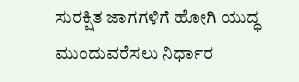ಸುರಕ್ಷಿತ ಜಾಗಗಳಿಗೆ ಹೋಗಿ ಯುದ್ಧ ಮುಂದುವರೆಸಲು ನಿರ್ಧಾರ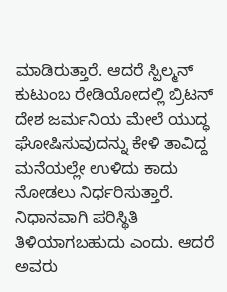ಮಾಡಿರುತ್ತಾರೆ. ಆದರೆ ಸ್ಪಿಲ್ಮನ್ ಕುಟುಂಬ ರೇಡಿಯೋದಲ್ಲಿ ಬ್ರಿಟನ್ ದೇಶ ಜರ್ಮನಿಯ ಮೇಲೆ ಯುದ್ಧ ಘೋಷಿಸುವುದನ್ನು ಕೇಳಿ ತಾವಿದ್ದ ಮನೆಯಲ್ಲೇ ಉಳಿದು ಕಾದು ನೋಡಲು ನಿರ್ಧರಿಸುತ್ತಾರೆ. ನಿಧಾನವಾಗಿ ಪರಿಸ್ಥಿತಿ ತಿಳಿಯಾಗಬಹುದು ಎಂದು. ಆದರೆ ಅವರು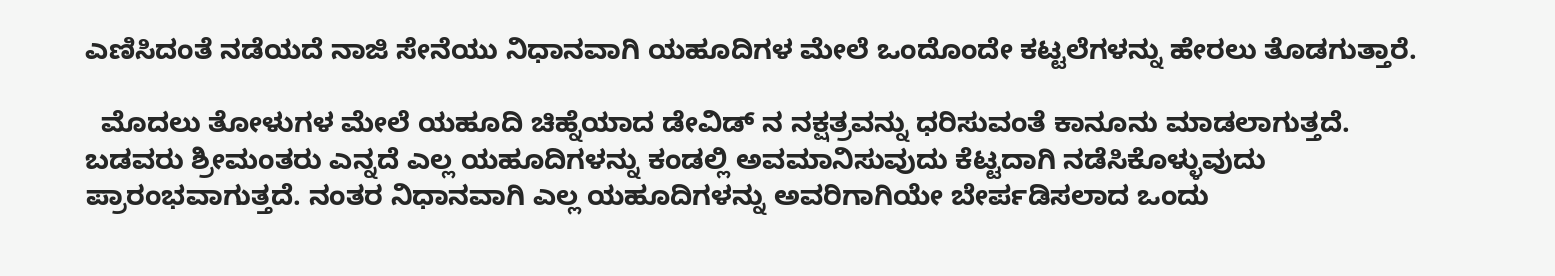ಎಣಿಸಿದಂತೆ ನಡೆಯದೆ ನಾಜಿ ಸೇನೆಯು ನಿಧಾನವಾಗಿ ಯಹೂದಿಗಳ ಮೇಲೆ ಒಂದೊಂದೇ ಕಟ್ಟಲೆಗಳನ್ನು ಹೇರಲು ತೊಡಗುತ್ತಾರೆ.

  ಮೊದಲು ತೋಳುಗಳ ಮೇಲೆ ಯಹೂದಿ ಚಿಹ್ನೆಯಾದ ಡೇವಿಡ್ ನ ನಕ್ಷತ್ರವನ್ನು ಧರಿಸುವಂತೆ ಕಾನೂನು ಮಾಡಲಾಗುತ್ತದೆ. ಬಡವರು ಶ್ರೀಮಂತರು ಎನ್ನದೆ ಎಲ್ಲ ಯಹೂದಿಗಳನ್ನು ಕಂಡಲ್ಲಿ ಅವಮಾನಿಸುವುದು ಕೆಟ್ಟದಾಗಿ ನಡೆಸಿಕೊಳ್ಳುವುದು ಪ್ರಾರಂಭವಾಗುತ್ತದೆ. ನಂತರ ನಿಧಾನವಾಗಿ ಎಲ್ಲ ಯಹೂದಿಗಳನ್ನು ಅವರಿಗಾಗಿಯೇ ಬೇರ್ಪಡಿಸಲಾದ ಒಂದು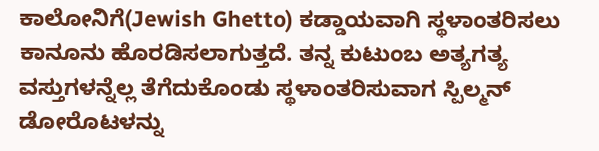ಕಾಲೋನಿಗೆ(Jewish Ghetto) ಕಡ್ಡಾಯವಾಗಿ ಸ್ಥಳಾಂತರಿಸಲು ಕಾನೂನು ಹೊರಡಿಸಲಾಗುತ್ತದೆ. ತನ್ನ ಕುಟುಂಬ ಅತ್ಯಗತ್ಯ ವಸ್ತುಗಳನ್ನೆಲ್ಲ ತೆಗೆದುಕೊಂಡು ಸ್ಥಳಾಂತರಿಸುವಾಗ ಸ್ಪಿಲ್ಮನ್  ಡೋರೊಟಳನ್ನು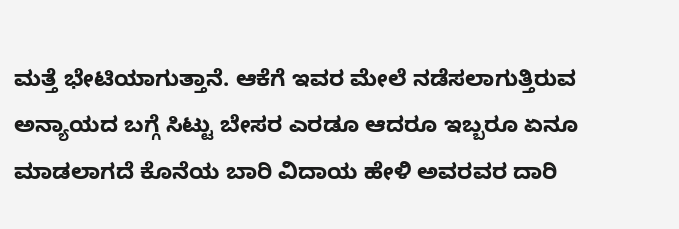ಮತ್ತೆ ಭೇಟಿಯಾಗುತ್ತಾನೆ. ಆಕೆಗೆ ಇವರ ಮೇಲೆ ನಡೆಸಲಾಗುತ್ತಿರುವ ಅನ್ಯಾಯದ ಬಗ್ಗೆ ಸಿಟ್ಟು ಬೇಸರ ಎರಡೂ ಆದರೂ ಇಬ್ಬರೂ ಏನೂ ಮಾಡಲಾಗದೆ ಕೊನೆಯ ಬಾರಿ ವಿದಾಯ ಹೇಳಿ ಅವರವರ ದಾರಿ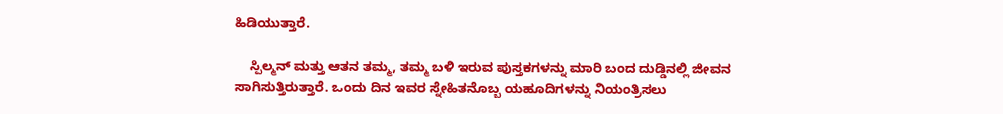ಹಿಡಿಯುತ್ತಾರೆ.

    ಸ್ಪಿಲ್ಮನ್ ಮತ್ತು ಆತನ ತಮ್ಮ, ತಮ್ಮ ಬಳಿ ಇರುವ ಪುಸ್ತಕಗಳನ್ನು ಮಾರಿ ಬಂದ ದುಡ್ಡಿನಲ್ಲಿ ಜೀವನ ಸಾಗಿಸುತ್ತಿರುತ್ತಾರೆ. ಒಂದು ದಿನ ಇವರ ಸ್ನೇಹಿತನೊಬ್ಬ ಯಹೂದಿಗಳನ್ನು ನಿಯಂತ್ರಿಸಲು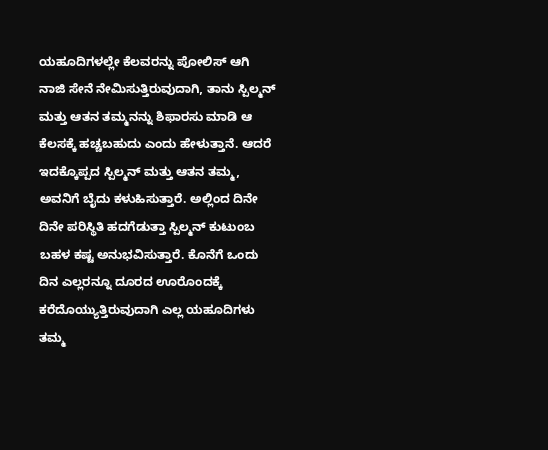ಯಹೂದಿಗಳಲ್ಲೇ ಕೆಲವರನ್ನು ಪೋಲಿಸ್ ಆಗಿ ನಾಜಿ ಸೇನೆ ನೇಮಿಸುತ್ತಿರುವುದಾಗಿ, ತಾನು ಸ್ಪಿಲ್ಮನ್ ಮತ್ತು ಆತನ ತಮ್ಮನನ್ನು ಶಿಫಾರಸು ಮಾಡಿ ಆ ಕೆಲಸಕ್ಕೆ ಹಚ್ಚಬಹುದು ಎಂದು ಹೇಳುತ್ತಾನೆ. ಆದರೆ ಇದಕ್ಕೊಪ್ಪದ ಸ್ಪಿಲ್ಮನ್ ಮತ್ತು ಆತನ ತಮ್ಮ, ಅವನಿಗೆ ಬೈದು ಕಳುಹಿಸುತ್ತಾರೆ. ಅಲ್ಲಿಂದ ದಿನೇ ದಿನೇ ಪರಿಸ್ಥಿತಿ ಹದಗೆಡುತ್ತಾ ಸ್ಪಿಲ್ಮನ್ ಕುಟುಂಬ ಬಹಳ ಕಷ್ಟ ಅನುಭವಿಸುತ್ತಾರೆ. ಕೊನೆಗೆ ಒಂದು ದಿನ ಎಲ್ಲರನ್ನೂ ದೂರದ ಊರೊಂದಕ್ಕೆ ಕರೆದೊಯ್ಯುತ್ತಿರುವುದಾಗಿ ಎಲ್ಲ ಯಹೂದಿಗಳು ತಮ್ಮ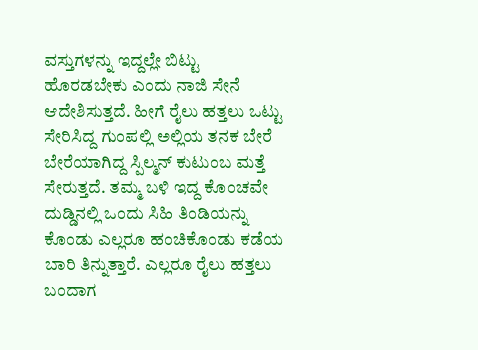ವಸ್ತುಗಳನ್ನು ಇದ್ದಲ್ಲೇ ಬಿಟ್ಟು ಹೊರಡಬೇಕು ಎಂದು ನಾಜಿ ಸೇನೆ ಆದೇಶಿಸುತ್ತದೆ. ಹೀಗೆ ರೈಲು ಹತ್ತಲು ಒಟ್ಟು ಸೇರಿಸಿದ್ದ ಗುಂಪಲ್ಲಿ ಅಲ್ಲಿಯ ತನಕ ಬೇರೆ ಬೇರೆಯಾಗಿದ್ದ ಸ್ಪಿಲ್ಮನ್ ಕುಟುಂಬ ಮತ್ತೆ ಸೇರುತ್ತದೆ. ತಮ್ಮ ಬಳಿ ಇದ್ದ ಕೊಂಚವೇ ದುಡ್ಡಿನಲ್ಲಿ ಒಂದು ಸಿಹಿ ತಿಂಡಿಯನ್ನು ಕೊಂಡು ಎಲ್ಲರೂ ಹಂಚಿಕೊಂಡು ಕಡೆಯ ಬಾರಿ ತಿನ್ನುತ್ತಾರೆ. ಎಲ್ಲರೂ ರೈಲು ಹತ್ತಲು ಬಂದಾಗ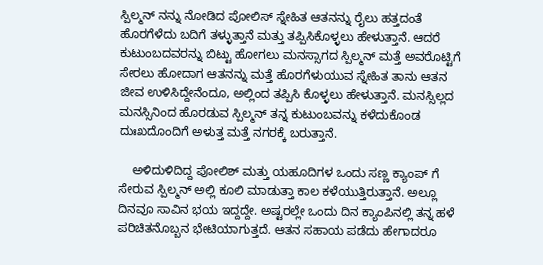ಸ್ಪಿಲ್ಮನ್ ನನ್ನು ನೋಡಿದ ಪೋಲಿಸ್ ಸ್ನೇಹಿತ ಆತನನ್ನು ರೈಲು ಹತ್ತದಂತೆ ಹೊರಗೆಳೆದು ಬದಿಗೆ ತಳ್ಳುತ್ತಾನೆ ಮತ್ತು ತಪ್ಪಿಸಿಕೊಳ್ಳಲು ಹೇಳುತ್ತಾನೆ. ಆದರೆ ಕುಟುಂಬದವರನ್ನು ಬಿಟ್ಟು ಹೋಗಲು ಮನಸ್ಸಾಗದ ಸ್ಪಿಲ್ಮನ್ ಮತ್ತೆ ಅವರೊಟ್ಟಿಗೆ ಸೇರಲು ಹೋದಾಗ ಆತನನ್ನು ಮತ್ತೆ ಹೊರಗೆಳುಯುವ ಸ್ನೇಹಿತ ತಾನು ಆತನ ಜೀವ ಉಳಿಸಿದ್ದೇನೆಂದೂ, ಅಲ್ಲಿಂದ ತಪ್ಪಿಸಿ ಕೊಳ್ಳಲು ಹೇಳುತ್ತಾನೆ. ಮನಸ್ಸಿಲ್ಲದ ಮನಸ್ಸಿನಿಂದ ಹೊರಡುವ ಸ್ಪಿಲ್ಮನ್ ತನ್ನ ಕುಟುಂಬವನ್ನು ಕಳೆದುಕೊಂಡ ದುಃಖದೊಂದಿಗೆ ಅಳುತ್ತ ಮತ್ತೆ ನಗರಕ್ಕೆ ಬರುತ್ತಾನೆ.

    ಅಳಿದುಳಿದಿದ್ದ ಪೋಲಿಶ್ ಮತ್ತು ಯಹೂದಿಗಳ ಒಂದು ಸಣ್ಣ ಕ್ಯಾಂಪ್ ಗೆ ಸೇರುವ ಸ್ಪಿಲ್ಮನ್ ಅಲ್ಲಿ ಕೂಲಿ ಮಾಡುತ್ತಾ ಕಾಲ ಕಳೆಯುತ್ತಿರುತ್ತಾನೆ. ಅಲ್ಲೂ ದಿನವೂ ಸಾವಿನ ಭಯ ಇದ್ದದ್ದೇ. ಅಷ್ಟರಲ್ಲೇ ಒಂದು ದಿನ ಕ್ಯಾಂಪಿನಲ್ಲಿ ತನ್ನ ಹಳೆ ಪರಿಚಿತನೊಬ್ಬನ ಭೇಟಿಯಾಗುತ್ತದೆ. ಆತನ ಸಹಾಯ ಪಡೆದು ಹೇಗಾದರೂ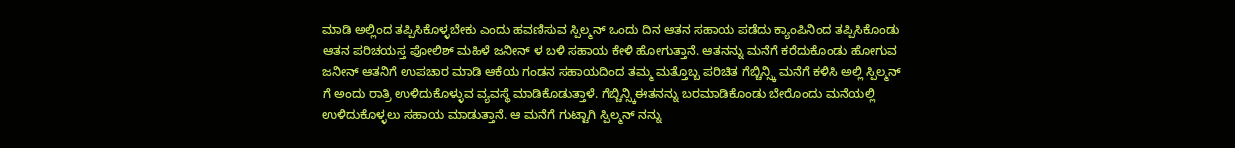ಮಾಡಿ ಅಲ್ಲಿಂದ ತಪ್ಪಿಸಿಕೊಳ್ಳಬೇಕು ಎಂದು ಹವಣಿಸುವ ಸ್ಪಿಲ್ಮನ್ ಒಂದು ದಿನ ಆತನ ಸಹಾಯ ಪಡೆದು ಕ್ಯಾಂಪಿನಿಂದ ತಪ್ಪಿಸಿಕೊಂಡು ಆತನ ಪರಿಚಯಸ್ತ ಪೋಲಿಶ್ ಮಹಿಳೆ ಜನೀನ್ ಳ ಬಳಿ ಸಹಾಯ ಕೇಳಿ ಹೋಗುತ್ತಾನೆ. ಆತನನ್ನು ಮನೆಗೆ ಕರೆದುಕೊಂಡು ಹೋಗುವ ಜನೀನ್ ಆತನಿಗೆ ಉಪಚಾರ ಮಾಡಿ ಆಕೆಯ ಗಂಡನ ಸಹಾಯದಿಂದ ತಮ್ಮ ಮತ್ತೊಬ್ಬ ಪರಿಚಿತ ಗೆಬ್ಚಿನ್ಸ್ಕಿ ಮನೆಗೆ ಕಳಿಸಿ ಅಲ್ಲಿ ಸ್ಪಿಲ್ಮನ್ ಗೆ ಅಂದು ರಾತ್ರಿ ಉಳಿದುಕೊಳ್ಳುವ ವ್ಯವಸ್ಥೆ ಮಾಡಿಕೊಡುತ್ತಾಳೆ. ಗೆಬ್ಚಿನ್ಸ್ಕಿಈತನನ್ನು ಬರಮಾಡಿಕೊಂಡು ಬೇರೊಂದು ಮನೆಯಲ್ಲಿ ಉಳಿದುಕೊಳ್ಳಲು ಸಹಾಯ ಮಾಡುತ್ತಾನೆ. ಆ ಮನೆಗೆ ಗುಟ್ಟಾಗಿ ಸ್ಪಿಲ್ಮನ್ ನನ್ನು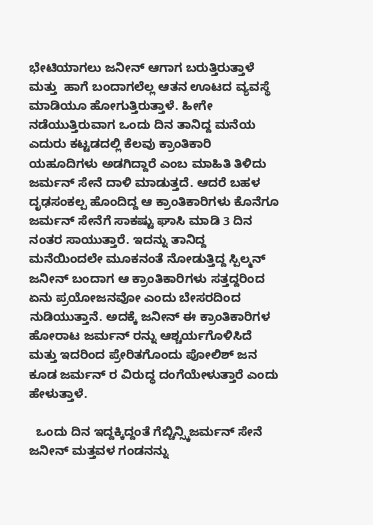ಭೇಟಿಯಾಗಲು ಜನೀನ್ ಆಗಾಗ ಬರುತ್ತಿರುತ್ತಾಳೆ ಮತ್ತು  ಹಾಗೆ ಬಂದಾಗಲೆಲ್ಲ ಆತನ ಊಟದ ವ್ಯವಸ್ಥೆ ಮಾಡಿಯೂ ಹೋಗುತ್ತಿರುತ್ತಾಳೆ. ಹೀಗೇ ನಡೆಯುತ್ತಿರುವಾಗ ಒಂದು ದಿನ ತಾನಿದ್ದ ಮನೆಯ ಎದುರು ಕಟ್ಟಡದಲ್ಲಿ ಕೆಲವು ಕ್ರಾಂತಿಕಾರಿ ಯಹೂದಿಗಳು ಅಡಗಿದ್ದಾರೆ ಎಂಬ ಮಾಹಿತಿ ತಿಳಿದು ಜರ್ಮನ್ ಸೇನೆ ದಾಳಿ ಮಾಡುತ್ತದೆ. ಆದರೆ ಬಹಳ ದೃಢಸಂಕಲ್ಪ ಹೊಂದಿದ್ದ ಆ ಕ್ರಾಂತಿಕಾರಿಗಳು ಕೊನೆಗೂ ಜರ್ಮನ್ ಸೇನೆಗೆ ಸಾಕಷ್ಟು ಘಾಸಿ ಮಾಡಿ 3 ದಿನ ನಂತರ ಸಾಯುತ್ತಾರೆ. ಇದನ್ನು ತಾನಿದ್ದ ಮನೆಯಿಂದಲೇ ಮೂಕನಂತೆ ನೋಡುತ್ತಿದ್ದ ಸ್ಪಿಲ್ಮನ್ ಜನೀನ್ ಬಂದಾಗ ಆ ಕ್ರಾಂತಿಕಾರಿಗಳು ಸತ್ತದ್ದರಿಂದ ಏನು ಪ್ರಯೋಜನವೋ ಎಂದು ಬೇಸರದಿಂದ ನುಡಿಯುತ್ತಾನೆ. ಅದಕ್ಕೆ ಜನೀನ್ ಈ ಕ್ರಾಂತಿಕಾರಿಗಳ ಹೋರಾಟ ಜರ್ಮನ್ ರನ್ನು ಆಶ್ಚರ್ಯಗೊಳಿಸಿದೆ ಮತ್ತು ಇದರಿಂದ ಪ್ರೇರಿತಗೊಂದು ಪೋಲಿಶ್ ಜನ ಕೂಡ ಜರ್ಮನ್ ರ ವಿರುದ್ಧ ದಂಗೆಯೇಳುತ್ತಾರೆ ಎಂದು ಹೇಳುತ್ತಾಳೆ.

  ಒಂದು ದಿನ ಇದ್ದಕ್ಕಿದ್ದಂತೆ ಗೆಬ್ಚಿನ್ಸ್ಕಿಜರ್ಮನ್ ಸೇನೆ ಜನೀನ್ ಮತ್ತವಳ ಗಂಡನನ್ನು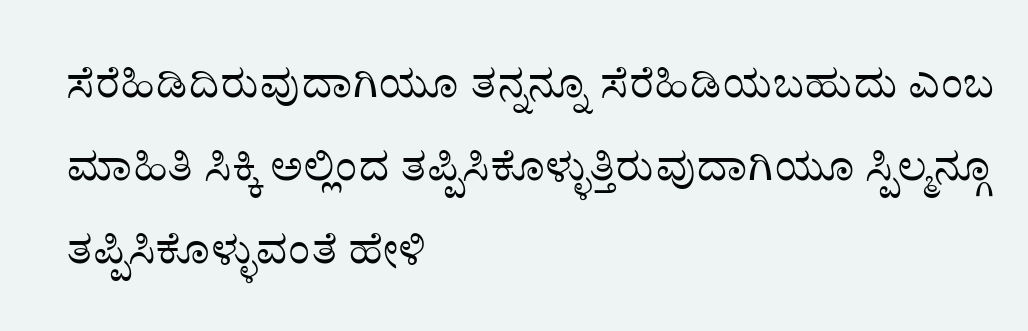ಸೆರೆಹಿಡಿದಿರುವುದಾಗಿಯೂ ತನ್ನನ್ನೂ ಸೆರೆಹಿಡಿಯಬಹುದು ಎಂಬ ಮಾಹಿತಿ ಸಿಕ್ಕಿ ಅಲ್ಲಿಂದ ತಪ್ಪಿಸಿಕೊಳ್ಳುತ್ತಿರುವುದಾಗಿಯೂ ಸ್ಪಿಲ್ಮನ್ಗೂ ತಪ್ಪಿಸಿಕೊಳ್ಳುವಂತೆ ಹೇಳಿ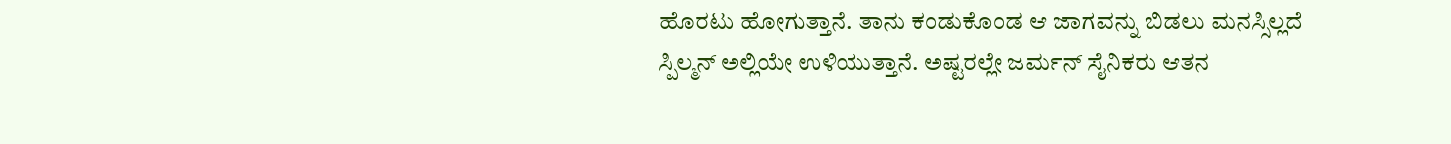ಹೊರಟು ಹೋಗುತ್ತಾನೆ. ತಾನು ಕಂಡುಕೊಂಡ ಆ ಜಾಗವನ್ನು ಬಿಡಲು ಮನಸ್ಸಿಲ್ಲದೆ ಸ್ಪಿಲ್ಮನ್ ಅಲ್ಲಿಯೇ ಉಳಿಯುತ್ತಾನೆ. ಅಷ್ಟರಲ್ಲೇ ಜರ್ಮನ್ ಸೈನಿಕರು ಆತನ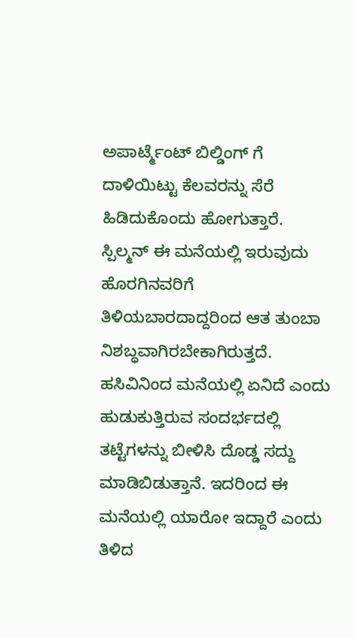ಅಪಾರ್ಟ್ಮೆಂಟ್ ಬಿಲ್ಡಿಂಗ್ ಗೆ ದಾಳಿಯಿಟ್ಟು ಕೆಲವರನ್ನು ಸೆರೆ ಹಿಡಿದುಕೊಂದು ಹೋಗುತ್ತಾರೆ. ಸ್ಪಿಲ್ಮನ್ ಈ ಮನೆಯಲ್ಲಿ ಇರುವುದು ಹೊರಗಿನವರಿಗೆ ತಿಳಿಯಬಾರದಾದ್ದರಿಂದ ಆತ ತುಂಬಾ ನಿಶಬ್ಧವಾಗಿರಬೇಕಾಗಿರುತ್ತದೆ. ಹಸಿವಿನಿಂದ ಮನೆಯಲ್ಲಿ ಏನಿದೆ ಎಂದು ಹುಡುಕುತ್ತಿರುವ ಸಂದರ್ಭದಲ್ಲಿ ತಟ್ಟೆಗಳನ್ನು ಬೀಳಿಸಿ ದೊಡ್ಡ ಸದ್ದು ಮಾಡಿಬಿಡುತ್ತಾನೆ. ಇದರಿಂದ ಈ ಮನೆಯಲ್ಲಿ ಯಾರೋ ಇದ್ದಾರೆ ಎಂದು ತಿಳಿದ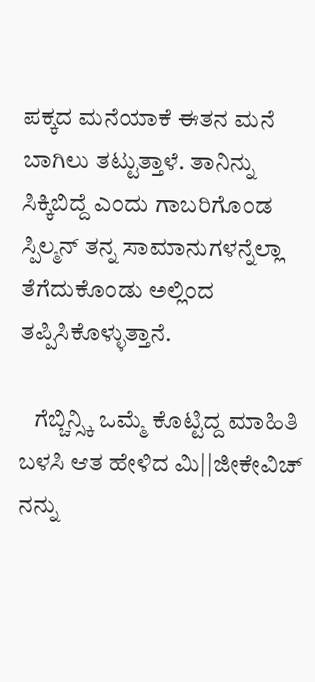ಪಕ್ಕದ ಮನೆಯಾಕೆ ಈತನ ಮನೆ ಬಾಗಿಲು ತಟ್ಟುತ್ತಾಳೆ. ತಾನಿನ್ನು ಸಿಕ್ಕಿಬಿದ್ದೆ ಎಂದು ಗಾಬರಿಗೊಂಡ ಸ್ಪಿಲ್ಮನ್ ತನ್ನ ಸಾಮಾನುಗಳನ್ನೆಲ್ಲಾ ತೆಗೆದುಕೊಂಡು ಅಲ್ಲಿಂದ ತಪ್ಪಿಸಿಕೊಳ್ಳುತ್ತಾನೆ.

   ಗೆಬ್ಚಿನ್ಸ್ಕಿ ಒಮ್ಮೆ ಕೊಟ್ಟಿದ್ದ ಮಾಹಿತಿ ಬಳಸಿ ಆತ ಹೇಳಿದ ಮಿ||ಜೀಕೇವಿಚ್ ನನ್ನು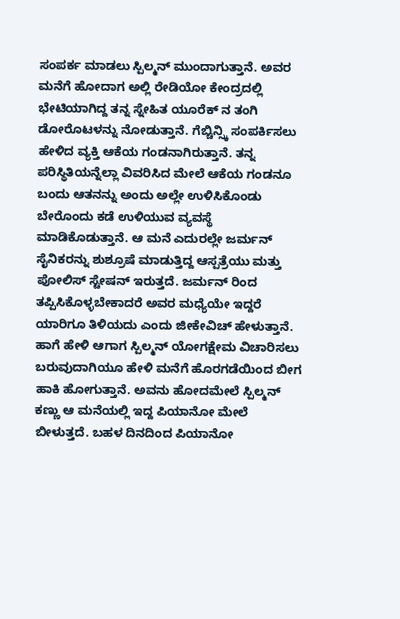ಸಂಪರ್ಕ ಮಾಡಲು ಸ್ಪಿಲ್ಮನ್ ಮುಂದಾಗುತ್ತಾನೆ. ಅವರ ಮನೆಗೆ ಹೋದಾಗ ಅಲ್ಲಿ ರೇಡಿಯೋ ಕೇಂದ್ರದಲ್ಲಿ ಭೇಟಿಯಾಗಿದ್ದ ತನ್ನ ಸ್ನೇಹಿತ ಯೂರೆಕ್ ನ ತಂಗಿ ಡೋರೊಟಳನ್ನು ನೋಡುತ್ತಾನೆ. ಗೆಬ್ಚಿನ್ಸ್ಕಿ ಸಂಪರ್ಕಿಸಲು ಹೇಳಿದ ವ್ಯಕ್ತಿ ಆಕೆಯ ಗಂಡನಾಗಿರುತ್ತಾನೆ. ತನ್ನ ಪರಿಸ್ಥಿತಿಯನ್ನೆಲ್ಲಾ ವಿವರಿಸಿದ ಮೇಲೆ ಆಕೆಯ ಗಂಡನೂ ಬಂದು ಆತನನ್ನು ಅಂದು ಅಲ್ಲೇ ಉಳಿಸಿಕೊಂಡು ಬೇರೊಂದು ಕಡೆ ಉಳಿಯುವ ವ್ಯವಸ್ಥೆ ಮಾಡಿಕೊಡುತ್ತಾನೆ. ಆ ಮನೆ ಎದುರಲ್ಲೇ ಜರ್ಮನ್ ಸೈನಿಕರನ್ನು ಶುಶ್ರೂಷೆ ಮಾಡುತ್ತಿದ್ದ ಆಸ್ಪತ್ರೆಯು ಮತ್ತು ಪೋಲಿಸ್ ಸ್ಟೇಷನ್ ಇರುತ್ತದೆ. ಜರ್ಮನ್ ರಿಂದ ತಪ್ಪಿಸಿಕೊಳ್ಳಬೇಕಾದರೆ ಅವರ ಮಧ್ಯೆಯೇ ಇದ್ದರೆ ಯಾರಿಗೂ ತಿಳಿಯದು ಎಂದು ಜೀಕೇವಿಚ್ ಹೇಳುತ್ತಾನೆ. ಹಾಗೆ ಹೇಳಿ ಆಗಾಗ ಸ್ಪಿಲ್ಮನ್ ಯೋಗಕ್ಷೇಮ ವಿಚಾರಿಸಲು ಬರುವುದಾಗಿಯೂ ಹೇಳಿ ಮನೆಗೆ ಹೊರಗಡೆಯಿಂದ ಬೀಗ ಹಾಕಿ ಹೋಗುತ್ತಾನೆ. ಅವನು ಹೋದಮೇಲೆ ಸ್ಪಿಲ್ಮನ್ ಕಣ್ಣು ಆ ಮನೆಯಲ್ಲಿ ಇದ್ದ ಪಿಯಾನೋ ಮೇಲೆ ಬೀಳುತ್ತದೆ. ಬಹಳ ದಿನದಿಂದ ಪಿಯಾನೋ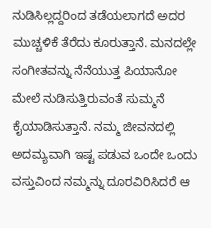ನುಡಿಸಿಲ್ಲದ್ದರಿಂದ ತಡೆಯಲಾಗದೆ ಅದರ ಮುಚ್ಚಳಿಕೆ ತೆರೆದು ಕೂರುತ್ತಾನೆ. ಮನದಲ್ಲೇ ಸಂಗೀತವನ್ನು ನೆನೆಯುತ್ತ ಪಿಯಾನೋ ಮೇಲೆ ನುಡಿಸುತ್ತಿರುವಂತೆ ಸುಮ್ಮನೆ ಕೈಯಾಡಿಸುತ್ತಾನೆ. ನಮ್ಮ ಜೀವನದಲ್ಲಿ ಅದಮ್ಯವಾಗಿ ಇಷ್ಟ ಪಡುವ ಒಂದೇ ಒಂದು ವಸ್ತುವಿಂದ ನಮ್ಮನ್ನು ದೂರವಿರಿಸಿದರೆ ಆ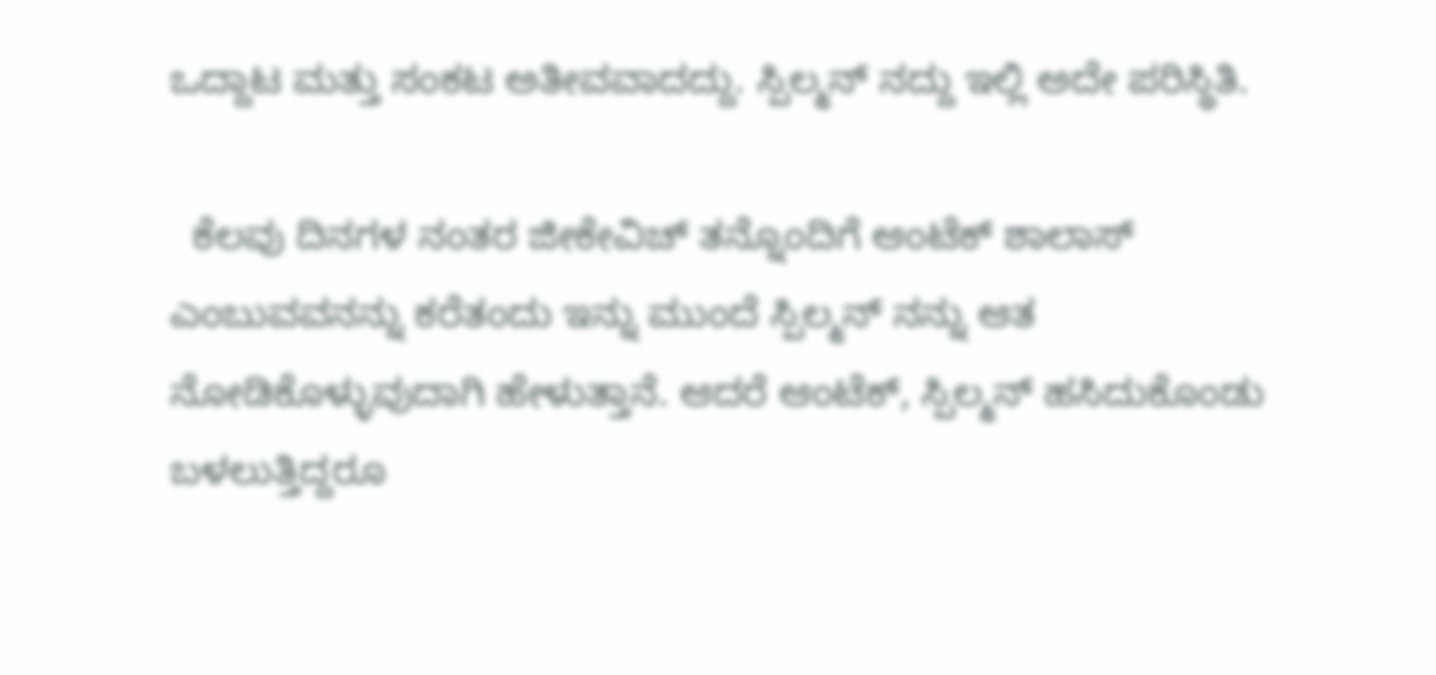ಒದ್ದಾಟ ಮತ್ತು ಸಂಕಟ ಅತೀವವಾದದ್ದು. ಸ್ಪಿಲ್ಮನ್ ನದ್ದು ಇಲ್ಲಿ ಅದೇ ಪರಿಸ್ಥಿತಿ.

  ಕೆಲವು ದಿನಗಳ ನಂತರ ಜೀಕೇವಿಚ್ ತನ್ನೊಂದಿಗೆ ಆಂಟೆಕ್ ಶಾಲಾಸ್ ಎಂಬುವವನನ್ನು ಕರೆತಂದು ಇನ್ನು ಮುಂದೆ ಸ್ಪಿಲ್ಮನ್ ನನ್ನು ಆತ ನೋಡಿಕೊಳ್ಳುವುದಾಗಿ ಹೇಳುತ್ತಾನೆ. ಆದರೆ ಆಂಟೆಕ್, ಸ್ಪಿಲ್ಮನ್ ಹಸಿದುಕೊಂಡು ಬಳಲುತ್ತಿದ್ದರೂ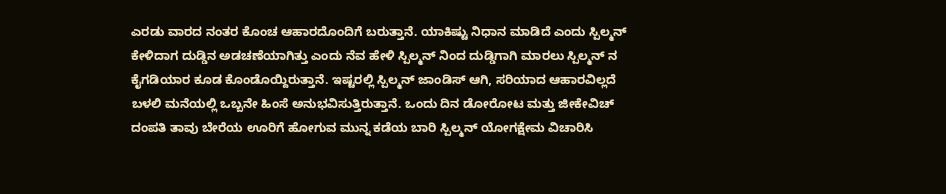ಎರಡು ವಾರದ ನಂತರ ಕೊಂಚ ಆಹಾರದೊಂದಿಗೆ ಬರುತ್ತಾನೆ. ಯಾಕಿಷ್ಟು ನಿಧಾನ ಮಾಡಿದೆ ಎಂದು ಸ್ಪಿಲ್ಮನ್ ಕೇಳಿದಾಗ ದುಡ್ಡಿನ ಅಡಚಣೆಯಾಗಿತ್ತು ಎಂದು ನೆವ ಹೇಳಿ ಸ್ಪಿಲ್ಮನ್ ನಿಂದ ದುಡ್ಡಿಗಾಗಿ ಮಾರಲು ಸ್ಪಿಲ್ಮನ್ ನ ಕೈಗಡಿಯಾರ ಕೂಡ ಕೊಂಡೊಯ್ದಿರುತ್ತಾನೆ. ಇಷ್ಟರಲ್ಲಿ ಸ್ಪಿಲ್ಮನ್ ಜಾಂಡಿಸ್ ಆಗಿ, ಸರಿಯಾದ ಆಹಾರವಿಲ್ಲದೆ ಬಳಲಿ ಮನೆಯಲ್ಲಿ ಒಬ್ಬನೇ ಹಿಂಸೆ ಅನುಭವಿಸುತ್ತಿರುತ್ತಾನೆ. ಒಂದು ದಿನ ಡೋರೋಟ ಮತ್ತು ಜೀಕೇವಿಚ್ ದಂಪತಿ ತಾವು ಬೇರೆಯ ಊರಿಗೆ ಹೋಗುವ ಮುನ್ನ ಕಡೆಯ ಬಾರಿ ಸ್ಪಿಲ್ಮನ್ ಯೋಗಕ್ಷೇಮ ವಿಚಾರಿಸಿ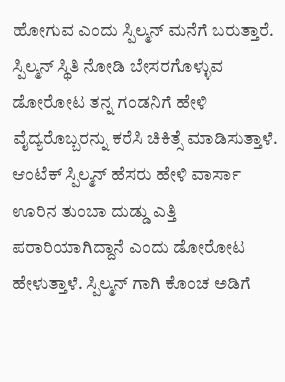ಹೋಗುವ ಎಂದು ಸ್ಪಿಲ್ಮನ್ ಮನೆಗೆ ಬರುತ್ತಾರೆ. ಸ್ಪಿಲ್ಮನ್ ಸ್ಥಿತಿ ನೋಡಿ ಬೇಸರಗೊಳ್ಳುವ ಡೋರೋಟ ತನ್ನ ಗಂಡನಿಗೆ ಹೇಳಿ ವೈದ್ಯರೊಬ್ಬರನ್ನು ಕರೆಸಿ ಚಿಕಿತ್ಸೆ ಮಾಡಿಸುತ್ತಾಳೆ. ಆಂಟೆಕ್ ಸ್ಪಿಲ್ಮನ್ ಹೆಸರು ಹೇಳಿ ವಾರ್ಸಾ ಊರಿನ ತುಂಬಾ ದುಡ್ಡು ಎತ್ತಿ ಪರಾರಿಯಾಗಿದ್ದಾನೆ ಎಂದು ಡೋರೋಟ ಹೇಳುತ್ತಾಳೆ. ಸ್ಪಿಲ್ಮನ್ ಗಾಗಿ ಕೊಂಚ ಅಡಿಗೆ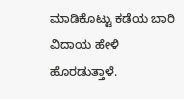ಮಾಡಿಕೊಟ್ಟು ಕಡೆಯ ಬಾರಿ ವಿದಾಯ ಹೇಳಿ ಹೊರಡುತ್ತಾಳೆ.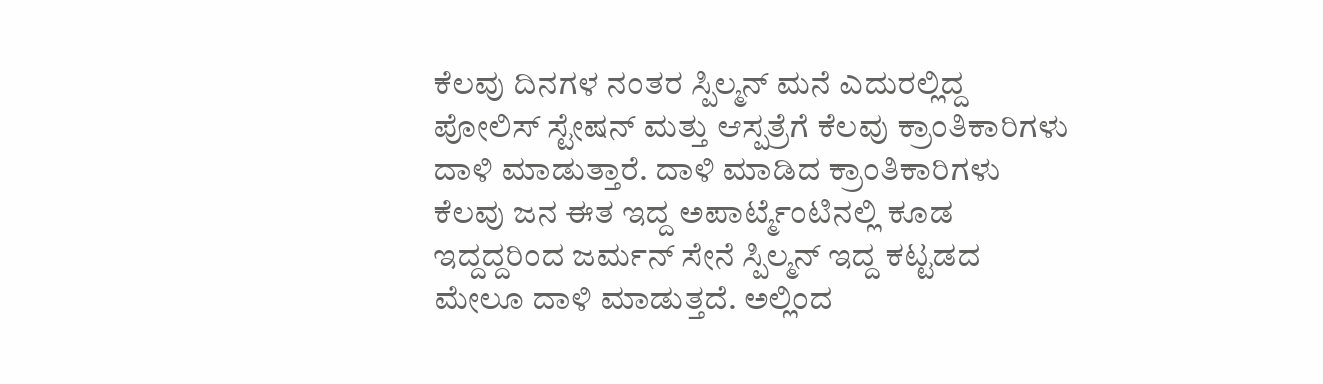ಕೆಲವು ದಿನಗಳ ನಂತರ ಸ್ಪಿಲ್ಮನ್ ಮನೆ ಎದುರಲ್ಲಿದ್ದ ಪೋಲಿಸ್ ಸ್ಟೇಷನ್ ಮತ್ತು ಆಸ್ಪತ್ರೆಗೆ ಕೆಲವು ಕ್ರಾಂತಿಕಾರಿಗಳು ದಾಳಿ ಮಾಡುತ್ತಾರೆ. ದಾಳಿ ಮಾಡಿದ ಕ್ರಾಂತಿಕಾರಿಗಳು ಕೆಲವು ಜನ ಈತ ಇದ್ದ ಅಪಾರ್ಟ್ಮೆಂಟಿನಲ್ಲಿ ಕೂಡ ಇದ್ದದ್ದರಿಂದ ಜರ್ಮನ್ ಸೇನೆ ಸ್ಪಿಲ್ಮನ್ ಇದ್ದ ಕಟ್ಟಡದ ಮೇಲೂ ದಾಳಿ ಮಾಡುತ್ತದೆ. ಅಲ್ಲಿಂದ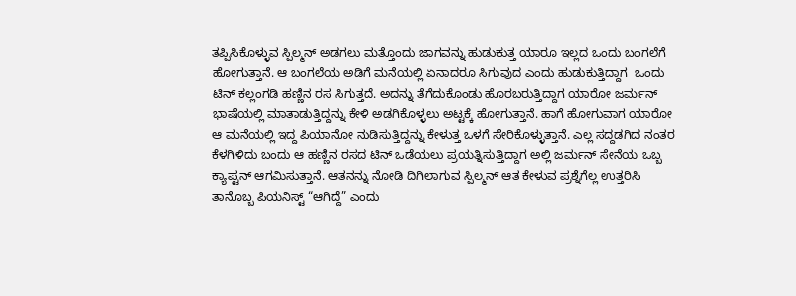ತಪ್ಪಿಸಿಕೊಳ್ಳುವ ಸ್ಪಿಲ್ಮನ್ ಅಡಗಲು ಮತ್ತೊಂದು ಜಾಗವನ್ನು ಹುಡುಕುತ್ತ ಯಾರೂ ಇಲ್ಲದ ಒಂದು ಬಂಗಲೆಗೆ ಹೋಗುತ್ತಾನೆ. ಆ ಬಂಗಲೆಯ ಅಡಿಗೆ ಮನೆಯಲ್ಲಿ ಏನಾದರೂ ಸಿಗುವುದ ಎಂದು ಹುಡುಕುತ್ತಿದ್ದಾಗ  ಒಂದು ಟಿನ್ ಕಲ್ಲಂಗಡಿ ಹಣ್ಣಿನ ರಸ ಸಿಗುತ್ತದೆ. ಅದನ್ನು ತೆಗೆದುಕೊಂಡು ಹೊರಬರುತ್ತಿದ್ದಾಗ ಯಾರೋ ಜರ್ಮನ್ ಭಾಷೆಯಲ್ಲಿ ಮಾತಾಡುತ್ತಿದ್ದನ್ನು ಕೇಳಿ ಅಡಗಿಕೊಳ್ಳಲು ಅಟ್ಟಕ್ಕೆ ಹೋಗುತ್ತಾನೆ. ಹಾಗೆ ಹೋಗುವಾಗ ಯಾರೋ ಆ ಮನೆಯಲ್ಲಿ ಇದ್ದ ಪಿಯಾನೋ ನುಡಿಸುತ್ತಿದ್ದನ್ನು ಕೇಳುತ್ತ ಒಳಗೆ ಸೇರಿಕೊಳ್ಳುತ್ತಾನೆ. ಎಲ್ಲ ಸದ್ದಡಗಿದ ನಂತರ ಕೆಳಗಿಳಿದು ಬಂದು ಆ ಹಣ್ಣಿನ ರಸದ ಟಿನ್ ಒಡೆಯಲು ಪ್ರಯತ್ನಿಸುತ್ತಿದ್ದಾಗ ಅಲ್ಲಿ ಜರ್ಮನ್ ಸೇನೆಯ ಒಬ್ಬ ಕ್ಯಾಪ್ಟನ್ ಆಗಮಿಸುತ್ತಾನೆ. ಆತನನ್ನು ನೋಡಿ ದಿಗಿಲಾಗುವ ಸ್ಪಿಲ್ಮನ್ ಆತ ಕೇಳುವ ಪ್ರಶ್ನೆಗೆಲ್ಲ ಉತ್ತರಿಸಿ ತಾನೊಬ್ಬ ಪಿಯನಿಸ್ಟ್ “ಆಗಿದ್ದೆ” ಎಂದು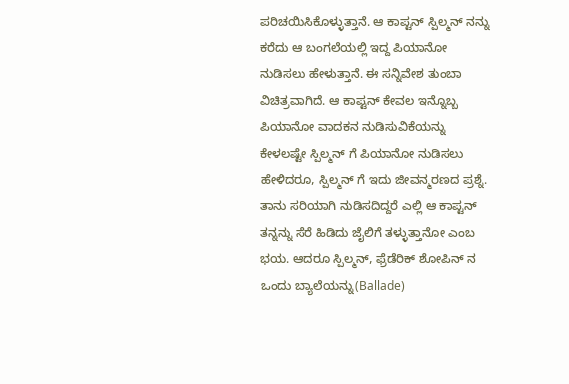ಪರಿಚಯಿಸಿಕೊಳ್ಳುತ್ತಾನೆ. ಆ ಕಾಪ್ಟನ್ ಸ್ಪಿಲ್ಮನ್ ನನ್ನು ಕರೆದು ಆ ಬಂಗಲೆಯಲ್ಲಿ ಇದ್ದ ಪಿಯಾನೋ ನುಡಿಸಲು ಹೇಳುತ್ತಾನೆ. ಈ ಸನ್ನಿವೇಶ ತುಂಬಾ ವಿಚಿತ್ರವಾಗಿದೆ. ಆ ಕಾಪ್ಟನ್ ಕೇವಲ ಇನ್ನೊಬ್ಬ ಪಿಯಾನೋ ವಾದಕನ ನುಡಿಸುವಿಕೆಯನ್ನು ಕೇಳಲಷ್ಟೇ ಸ್ಪಿಲ್ಮನ್ ಗೆ ಪಿಯಾನೋ ನುಡಿಸಲು ಹೇಳಿದರೂ, ಸ್ಪಿಲ್ಮನ್ ಗೆ ಇದು ಜೀವನ್ಮರಣದ ಪ್ರಶ್ನೆ. ತಾನು ಸರಿಯಾಗಿ ನುಡಿಸದಿದ್ದರೆ ಎಲ್ಲಿ ಆ ಕಾಪ್ಟನ್ ತನ್ನನ್ನು ಸೆರೆ ಹಿಡಿದು ಜೈಲಿಗೆ ತಳ್ಳುತ್ತಾನೋ ಎಂಬ ಭಯ. ಆದರೂ ಸ್ಪಿಲ್ಮನ್, ಫ್ರೆಡೆರಿಕ್ ಶೋಪಿನ್ ನ ಒಂದು ಬ್ಯಾಲೆಯನ್ನು(Ballade)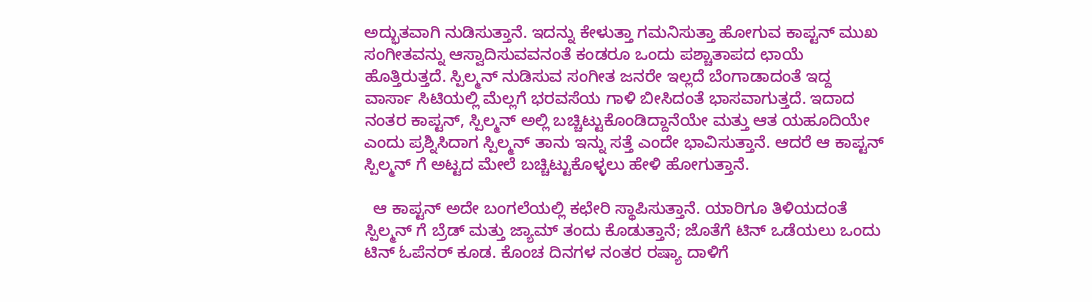ಅದ್ಭುತವಾಗಿ ನುಡಿಸುತ್ತಾನೆ. ಇದನ್ನು ಕೇಳುತ್ತಾ ಗಮನಿಸುತ್ತಾ ಹೋಗುವ ಕಾಪ್ಟನ್ ಮುಖ ಸಂಗೀತವನ್ನು ಆಸ್ವಾದಿಸುವವನಂತೆ ಕಂಡರೂ ಒಂದು ಪಶ್ಚಾತಾಪದ ಛಾಯೆ ಹೊತ್ತಿರುತ್ತದೆ. ಸ್ಪಿಲ್ಮನ್ ನುಡಿಸುವ ಸಂಗೀತ ಜನರೇ ಇಲ್ಲದೆ ಬೆಂಗಾಡಾದಂತೆ ಇದ್ದ ವಾರ್ಸಾ ಸಿಟಿಯಲ್ಲಿ ಮೆಲ್ಲಗೆ ಭರವಸೆಯ ಗಾಳಿ ಬೀಸಿದಂತೆ ಭಾಸವಾಗುತ್ತದೆ. ಇದಾದ ನಂತರ ಕಾಪ್ಟನ್, ಸ್ಪಿಲ್ಮನ್ ಅಲ್ಲಿ ಬಚ್ಚಿಟ್ಟುಕೊಂಡಿದ್ದಾನೆಯೇ ಮತ್ತು ಆತ ಯಹೂದಿಯೇ ಎಂದು ಪ್ರಶ್ನಿಸಿದಾಗ ಸ್ಪಿಲ್ಮನ್ ತಾನು ಇನ್ನು ಸತ್ತೆ ಎಂದೇ ಭಾವಿಸುತ್ತಾನೆ. ಆದರೆ ಆ ಕಾಪ್ಟನ್ ಸ್ಪಿಲ್ಮನ್ ಗೆ ಅಟ್ಟದ ಮೇಲೆ ಬಚ್ಚಿಟ್ಟುಕೊಳ್ಳಲು ಹೇಳಿ ಹೋಗುತ್ತಾನೆ.

  ಆ ಕಾಪ್ಟನ್ ಅದೇ ಬಂಗಲೆಯಲ್ಲಿ ಕಛೇರಿ ಸ್ಥಾಪಿಸುತ್ತಾನೆ. ಯಾರಿಗೂ ತಿಳಿಯದಂತೆ ಸ್ಪಿಲ್ಮನ್ ಗೆ ಬ್ರೆಡ್ ಮತ್ತು ಜ್ಯಾಮ್ ತಂದು ಕೊಡುತ್ತಾನೆ; ಜೊತೆಗೆ ಟಿನ್ ಒಡೆಯಲು ಒಂದು ಟಿನ್ ಓಪೆನರ್ ಕೂಡ. ಕೊಂಚ ದಿನಗಳ ನಂತರ ರಷ್ಯಾ ದಾಳಿಗೆ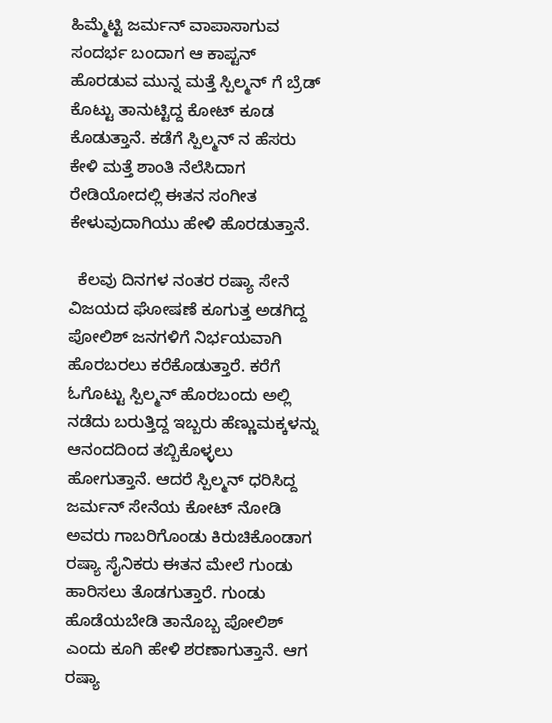ಹಿಮ್ಮೆಟ್ಟಿ ಜರ್ಮನ್ ವಾಪಾಸಾಗುವ ಸಂದರ್ಭ ಬಂದಾಗ ಆ ಕಾಪ್ಟನ್ ಹೊರಡುವ ಮುನ್ನ ಮತ್ತೆ ಸ್ಪಿಲ್ಮನ್ ಗೆ ಬ್ರೆಡ್ ಕೊಟ್ಟು ತಾನುಟ್ಟಿದ್ದ ಕೋಟ್ ಕೂಡ ಕೊಡುತ್ತಾನೆ. ಕಡೆಗೆ ಸ್ಪಿಲ್ಮನ್ ನ ಹೆಸರು ಕೇಳಿ ಮತ್ತೆ ಶಾಂತಿ ನೆಲೆಸಿದಾಗ ರೇಡಿಯೋದಲ್ಲಿ ಈತನ ಸಂಗೀತ ಕೇಳುವುದಾಗಿಯು ಹೇಳಿ ಹೊರಡುತ್ತಾನೆ.

  ಕೆಲವು ದಿನಗಳ ನಂತರ ರಷ್ಯಾ ಸೇನೆ ವಿಜಯದ ಘೋಷಣೆ ಕೂಗುತ್ತ ಅಡಗಿದ್ದ ಪೋಲಿಶ್ ಜನಗಳಿಗೆ ನಿರ್ಭಯವಾಗಿ ಹೊರಬರಲು ಕರೆಕೊಡುತ್ತಾರೆ. ಕರೆಗೆ ಓಗೊಟ್ಟು ಸ್ಪಿಲ್ಮನ್ ಹೊರಬಂದು ಅಲ್ಲಿ ನಡೆದು ಬರುತ್ತಿದ್ದ ಇಬ್ಬರು ಹೆಣ್ಣುಮಕ್ಕಳನ್ನು ಆನಂದದಿಂದ ತಬ್ಬಿಕೊಳ್ಳಲು ಹೋಗುತ್ತಾನೆ. ಆದರೆ ಸ್ಪಿಲ್ಮನ್ ಧರಿಸಿದ್ದ ಜರ್ಮನ್ ಸೇನೆಯ ಕೋಟ್ ನೋಡಿ ಅವರು ಗಾಬರಿಗೊಂಡು ಕಿರುಚಿಕೊಂಡಾಗ ರಷ್ಯಾ ಸೈನಿಕರು ಈತನ ಮೇಲೆ ಗುಂಡು ಹಾರಿಸಲು ತೊಡಗುತ್ತಾರೆ. ಗುಂಡು ಹೊಡೆಯಬೇಡಿ ತಾನೊಬ್ಬ ಪೋಲಿಶ್ ಎಂದು ಕೂಗಿ ಹೇಳಿ ಶರಣಾಗುತ್ತಾನೆ. ಆಗ ರಷ್ಯಾ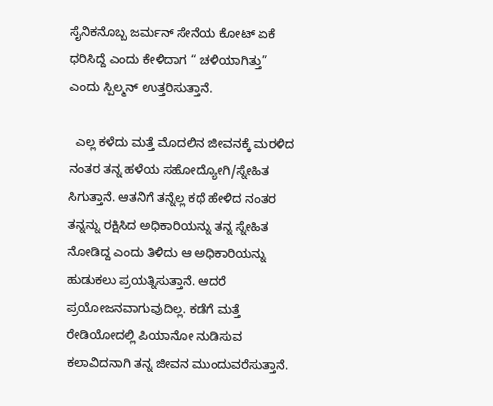ಸೈನಿಕನೊಬ್ಬ ಜರ್ಮನ್ ಸೇನೆಯ ಕೋಟ್ ಏಕೆ ಧರಿಸಿದ್ದೆ ಎಂದು ಕೇಳಿದಾಗ “ ಚಳಿಯಾಗಿತ್ತು” ಎಂದು ಸ್ಪಿಲ್ಮನ್ ಉತ್ತರಿಸುತ್ತಾನೆ.

  ಎಲ್ಲ ಕಳೆದು ಮತ್ತೆ ಮೊದಲಿನ ಜೀವನಕ್ಕೆ ಮರಳಿದ ನಂತರ ತನ್ನ ಹಳೆಯ ಸಹೋದ್ಯೋಗಿ/ಸ್ನೇಹಿತ ಸಿಗುತ್ತಾನೆ. ಆತನಿಗೆ ತನ್ನೆಲ್ಲ ಕಥೆ ಹೇಳಿದ ನಂತರ ತನ್ನನ್ನು ರಕ್ಷಿಸಿದ ಅಧಿಕಾರಿಯನ್ನು ತನ್ನ ಸ್ನೇಹಿತ ನೋಡಿದ್ದ ಎಂದು ತಿಳಿದು ಆ ಅಧಿಕಾರಿಯನ್ನು ಹುಡುಕಲು ಪ್ರಯತ್ನಿಸುತ್ತಾನೆ. ಆದರೆ ಪ್ರಯೋಜನವಾಗುವುದಿಲ್ಲ. ಕಡೆಗೆ ಮತ್ತೆ ರೇಡಿಯೋದಲ್ಲಿ ಪಿಯಾನೋ ನುಡಿಸುವ ಕಲಾವಿದನಾಗಿ ತನ್ನ ಜೀವನ ಮುಂದುವರೆಸುತ್ತಾನೆ.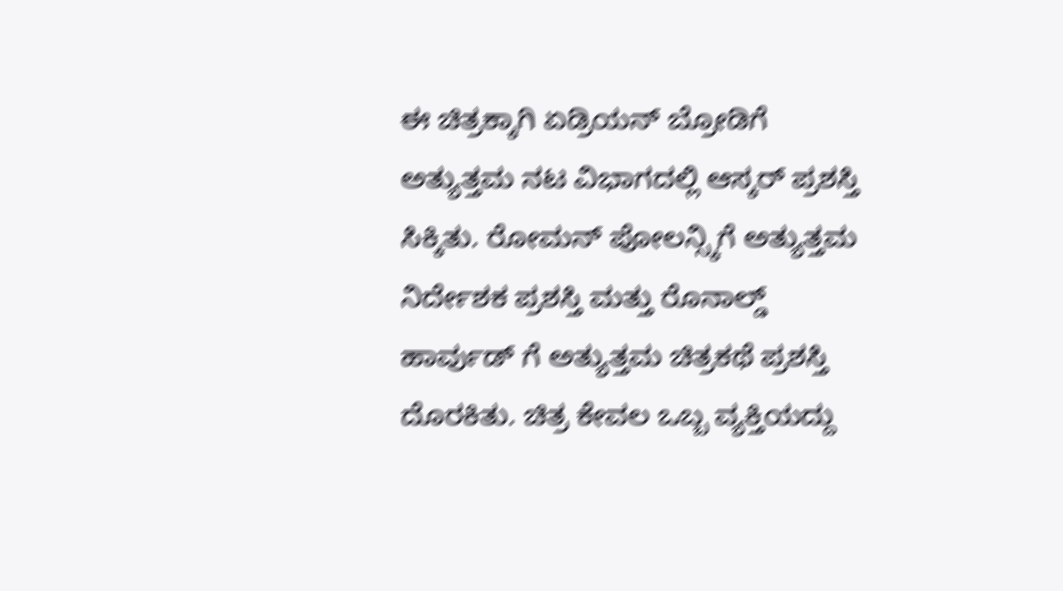ಈ ಚಿತ್ರಕ್ಕಾಗಿ ಏಡ್ರಿಯನ್ ಬ್ರೋಡಿಗೆ ಅತ್ಯುತ್ತಮ ನಟ ವಿಭಾಗದಲ್ಲಿ ಆಸ್ಕರ್ ಪ್ರಶಸ್ತಿ ಸಿಕ್ಕಿತು. ರೋಮನ್ ಪೋಲನ್ಸ್ಕಿಗೆ ಅತ್ಯುತ್ತಮ ನಿರ್ದೇಶಕ ಪ್ರಶಸ್ತಿ ಮತ್ತು ರೊನಾಲ್ಡ್ ಹಾರ್ವುಡ್ ಗೆ ಅತ್ಯುತ್ತಮ ಚಿತ್ರಕಥೆ ಪ್ರಶಸ್ತಿ ದೊರಕಿತು. ಚಿತ್ರ ಕೇವಲ ಒಬ್ಬ ವ್ಯಕ್ತಿಯದ್ದು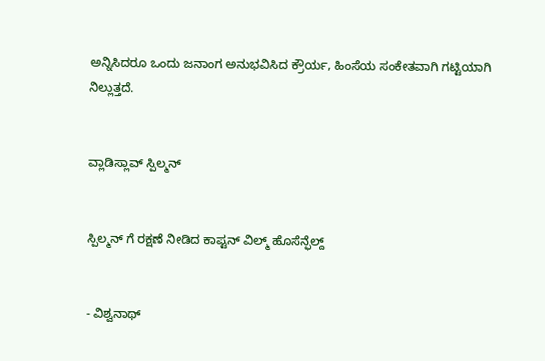ಅನ್ನಿಸಿದರೂ ಒಂದು ಜನಾಂಗ ಅನುಭವಿಸಿದ ಕ್ರೌರ್ಯ, ಹಿಂಸೆಯ ಸಂಕೇತವಾಗಿ ಗಟ್ಟಿಯಾಗಿ ನಿಲ್ಲುತ್ತದೆ.


ವ್ಲಾಡಿಸ್ಲಾವ್ ಸ್ಪಿಲ್ಮನ್


ಸ್ಪಿಲ್ಮನ್ ಗೆ ರಕ್ಷಣೆ ನೀಡಿದ ಕಾಪ್ಟನ್ ವಿಲ್ಮ್ ಹೊಸೆನ್ಫೆಲ್ದ್


- ವಿಶ್ವನಾಥ್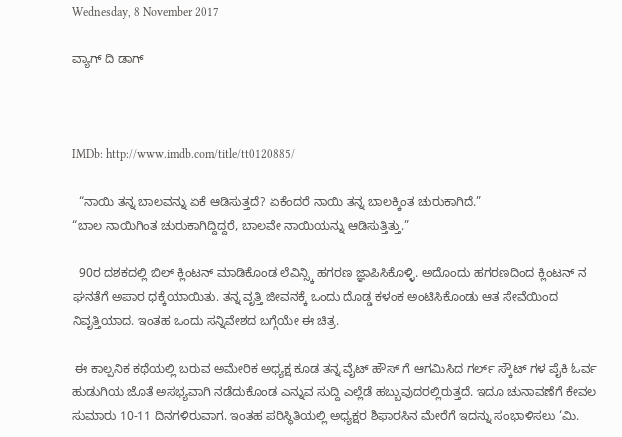Wednesday, 8 November 2017

ವ್ಯಾಗ್ ದಿ ಡಾಗ್



IMDb: http://www.imdb.com/title/tt0120885/

  “ನಾಯಿ ತನ್ನ ಬಾಲವನ್ನು ಏಕೆ ಆಡಿಸುತ್ತದೆ? ಏಕೆಂದರೆ ನಾಯಿ ತನ್ನ ಬಾಲಕ್ಕಿಂತ ಚುರುಕಾಗಿದೆ.”
“ಬಾಲ ನಾಯಿಗಿಂತ ಚುರುಕಾಗಿದ್ದಿದ್ದರೆ, ಬಾಲವೇ ನಾಯಿಯನ್ನು ಆಡಿಸುತ್ತಿತ್ತು.”

  90ರ ದಶಕದಲ್ಲಿ ಬಿಲ್ ಕ್ಲಿಂಟನ್ ಮಾಡಿಕೊಂಡ ಲೆವಿನ್ಸ್ಕಿ ಹಗರಣ ಜ್ಞಾಪಿಸಿಕೊಳ್ಳಿ. ಅದೊಂದು ಹಗರಣದಿಂದ ಕ್ಲಿಂಟನ್ ನ ಘನತೆಗೆ ಅಪಾರ ಧಕ್ಕೆಯಾಯಿತು. ತನ್ನ ವೃತ್ತಿ ಜೀವನಕ್ಕೆ ಒಂದು ದೊಡ್ಡ ಕಳಂಕ ಅಂಟಿಸಿಕೊಂಡು ಆತ ಸೇವೆಯಿಂದ ನಿವೃತ್ತಿಯಾದ. ಇಂತಹ ಒಂದು ಸನ್ನಿವೇಶದ ಬಗ್ಗೆಯೇ ಈ ಚಿತ್ರ.

 ಈ ಕಾಲ್ಪನಿಕ ಕಥೆಯಲ್ಲಿ ಬರುವ ಅಮೇರಿಕ ಅಧ್ಯಕ್ಷ ಕೂಡ ತನ್ನ ವೈಟ್ ಹೌಸ್ ಗೆ ಆಗಮಿಸಿದ ಗರ್ಲ್ ಸ್ಕೌಟ್ ಗಳ ಪೈಕಿ ಓರ್ವ ಹುಡುಗಿಯ ಜೊತೆ ಅಸಭ್ಯವಾಗಿ ನಡೆದುಕೊಂಡ ಎನ್ನುವ ಸುದ್ದಿ ಎಲ್ಲೆಡೆ ಹಬ್ಬುವುದರಲ್ಲಿರುತ್ತದೆ. ಇದೂ ಚುನಾವಣೆಗೆ ಕೇವಲ ಸುಮಾರು 10-11 ದಿನಗಳಿರುವಾಗ. ಇಂತಹ ಪರಿಸ್ಥಿತಿಯಲ್ಲಿ ಅಧ್ಯಕ್ಷರ ಶಿಫಾರಸಿನ ಮೇರೆಗೆ ಇದನ್ನು ಸಂಭಾಳಿಸಲು ‘ಮಿ.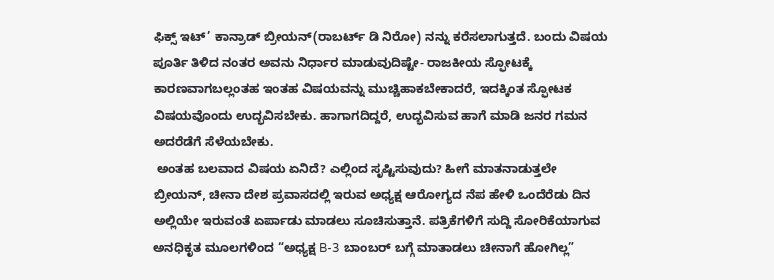ಫಿಕ್ಸ್ ಇಟ್’ ಕಾನ್ರಾಡ್ ಬ್ರೀಯನ್(ರಾಬರ್ಟ್ ಡಿ ನಿರೋ) ನನ್ನು ಕರೆಸಲಾಗುತ್ತದೆ. ಬಂದು ವಿಷಯ ಪೂರ್ತಿ ತಿಳಿದ ನಂತರ ಅವನು ನಿರ್ಧಾರ ಮಾಡುವುದಿಷ್ಟೇ- ರಾಜಕೀಯ ಸ್ಫೋಟಕ್ಕೆ ಕಾರಣವಾಗಬಲ್ಲಂತಹ ಇಂತಹ ವಿಷಯವನ್ನು ಮುಚ್ಚಿಹಾಕಬೇಕಾದರೆ, ಇದಕ್ಕಿಂತ ಸ್ಫೋಟಕ ವಿಷಯವೊಂದು ಉದ್ಭವಿಸಬೇಕು. ಹಾಗಾಗದಿದ್ದರೆ, ಉದ್ಭವಿಸುವ ಹಾಗೆ ಮಾಡಿ ಜನರ ಗಮನ ಅದರೆಡೆಗೆ ಸೆಳೆಯಬೇಕು.
 ಅಂತಹ ಬಲವಾದ ವಿಷಯ ಏನಿದೆ? ಎಲ್ಲಿಂದ ಸೃಷ್ಟಿಸುವುದು? ಹೀಗೆ ಮಾತನಾಡುತ್ತಲೇ ಬ್ರೀಯನ್, ಚೀನಾ ದೇಶ ಪ್ರವಾಸದಲ್ಲಿ ಇರುವ ಅಧ್ಯಕ್ಷ ಆರೋಗ್ಯದ ನೆಪ ಹೇಳಿ ಒಂದೆರೆಡು ದಿನ ಅಲ್ಲಿಯೇ ಇರುವಂತೆ ಏರ್ಪಾಡು ಮಾಡಲು ಸೂಚಿಸುತ್ತಾನೆ. ಪತ್ರಿಕೆಗಳಿಗೆ ಸುದ್ದಿ ಸೋರಿಕೆಯಾಗುವ ಅನಧಿಕೃತ ಮೂಲಗಳಿಂದ “ಅಧ್ಯಕ್ಷ B-3 ಬಾಂಬರ್ ಬಗ್ಗೆ ಮಾತಾಡಲು ಚೀನಾಗೆ ಹೋಗಿಲ್ಲ”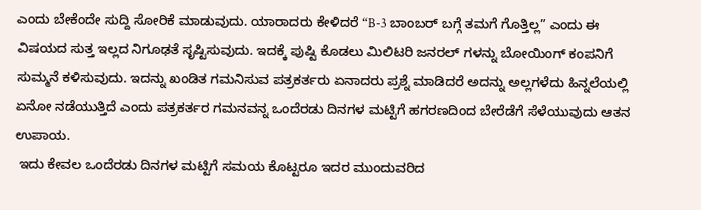ಎಂದು ಬೇಕೆಂದೇ ಸುದ್ದಿ ಸೋರಿಕೆ ಮಾಡುವುದು. ಯಾರಾದರು ಕೇಳಿದರೆ “B-3 ಬಾಂಬರ್ ಬಗ್ಗೆ ತಮಗೆ ಗೊತ್ತಿಲ್ಲ” ಎಂದು ಈ ವಿಷಯದ ಸುತ್ತ ಇಲ್ಲದ ನಿಗೂಢತೆ ಸೃಷ್ಟಿಸುವುದು. ಇದಕ್ಕೆ ಪುಷ್ಟಿ ಕೊಡಲು ಮಿಲಿಟರಿ ಜನರಲ್ ಗಳನ್ನು ಬೋಯಿಂಗ್ ಕಂಪನಿಗೆ ಸುಮ್ಮನೆ ಕಳಿಸುವುದು. ಇದನ್ನು ಖಂಡಿತ ಗಮನಿಸುವ ಪತ್ರಕರ್ತರು ಏನಾದರು ಪ್ರಶ್ನೆ ಮಾಡಿದರೆ ಅದನ್ನು ಅಲ್ಲಗಳೆದು ಹಿನ್ನಲೆಯಲ್ಲಿ ಏನೋ ನಡೆಯುತ್ತಿದೆ ಎಂದು ಪತ್ರಕರ್ತರ ಗಮನವನ್ನ ಒಂದೆರಡು ದಿನಗಳ ಮಟ್ಟಿಗೆ ಹಗರಣದಿಂದ ಬೇರೆಡೆಗೆ ಸೆಳೆಯುವುದು ಆತನ ಉಪಾಯ.
 ಇದು ಕೇವಲ ಒಂದೆರಡು ದಿನಗಳ ಮಟ್ಟಿಗೆ ಸಮಯ ಕೊಟ್ಟರೂ ಇದರ ಮುಂದುವರಿದ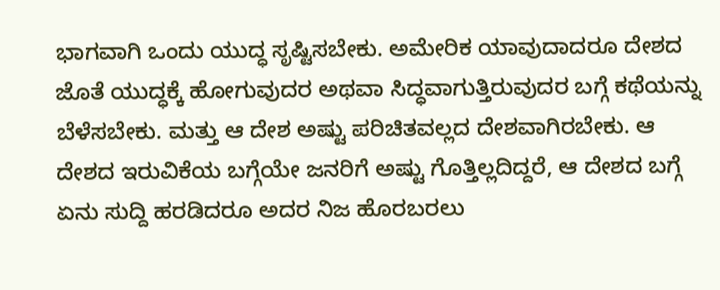ಭಾಗವಾಗಿ ಒಂದು ಯುದ್ಧ ಸೃಷ್ಟಿಸಬೇಕು. ಅಮೇರಿಕ ಯಾವುದಾದರೂ ದೇಶದ ಜೊತೆ ಯುದ್ಧಕ್ಕೆ ಹೋಗುವುದರ ಅಥವಾ ಸಿದ್ಧವಾಗುತ್ತಿರುವುದರ ಬಗ್ಗೆ ಕಥೆಯನ್ನು ಬೆಳೆಸಬೇಕು. ಮತ್ತು ಆ ದೇಶ ಅಷ್ಟು ಪರಿಚಿತವಲ್ಲದ ದೇಶವಾಗಿರಬೇಕು. ಆ ದೇಶದ ಇರುವಿಕೆಯ ಬಗ್ಗೆಯೇ ಜನರಿಗೆ ಅಷ್ಟು ಗೊತ್ತಿಲ್ಲದಿದ್ದರೆ, ಆ ದೇಶದ ಬಗ್ಗೆ ಏನು ಸುದ್ದಿ ಹರಡಿದರೂ ಅದರ ನಿಜ ಹೊರಬರಲು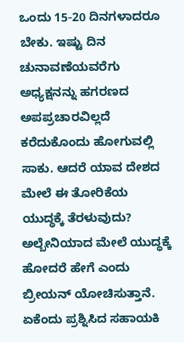ಒಂದು 15-20 ದಿನಗಳಾದರೂ ಬೇಕು. ಇಷ್ಟು ದಿನ ಚುನಾವಣೆಯವರೆಗು ಅಧ್ಯಕ್ಷನನ್ನು ಹಗರಣದ ಅಪಪ್ರಚಾರವಿಲ್ಲದೆ ಕರೆದುಕೊಂದು ಹೋಗುವಲ್ಲಿ ಸಾಕು. ಆದರೆ ಯಾವ ದೇಶದ ಮೇಲೆ ಈ ತೋರಿಕೆಯ ಯುದ್ಧಕ್ಕೆ ತೆರಳುವುದು? ಅಲ್ಬೇನಿಯಾದ ಮೇಲೆ ಯುದ್ಧಕ್ಕೆ ಹೋದರೆ ಹೇಗೆ ಎಂದು ಬ್ರೀಯನ್ ಯೋಚಿಸುತ್ತಾನೆ. ಏಕೆಂದು ಪ್ರಶ್ನಿಸಿದ ಸಹಾಯಕಿ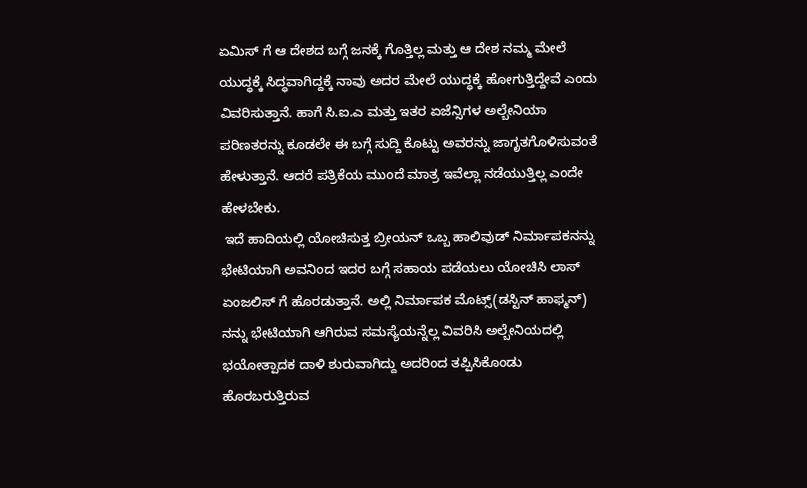ಏಮಿಸ್ ಗೆ ಆ ದೇಶದ ಬಗ್ಗೆ ಜನಕ್ಕೆ ಗೊತ್ತಿಲ್ಲ ಮತ್ತು ಆ ದೇಶ ನಮ್ಮ ಮೇಲೆ ಯುದ್ಧಕ್ಕೆ ಸಿದ್ಧವಾಗಿದ್ದಕ್ಕೆ ನಾವು ಅದರ ಮೇಲೆ ಯುದ್ಧಕ್ಕೆ ಹೋಗುತ್ತಿದ್ದೇವೆ ಎಂದು ವಿವರಿಸುತ್ತಾನೆ. ಹಾಗೆ ಸಿ.ಐ.ಎ ಮತ್ತು ಇತರ ಏಜೆನ್ಸಿಗಳ ಅಲ್ಬೇನಿಯಾ ಪರಿಣತರನ್ನು ಕೂಡಲೇ ಈ ಬಗ್ಗೆ ಸುದ್ದಿ ಕೊಟ್ಟು ಅವರನ್ನು ಜಾಗೃತಗೊಳಿಸುವಂತೆ ಹೇಳುತ್ತಾನೆ. ಆದರೆ ಪತ್ರಿಕೆಯ ಮುಂದೆ ಮಾತ್ರ ಇವೆಲ್ಲಾ ನಡೆಯುತ್ತಿಲ್ಲ ಎಂದೇ ಹೇಳಬೇಕು.
 ಇದೆ ಹಾದಿಯಲ್ಲಿ ಯೋಚಿಸುತ್ತ ಬ್ರೀಯನ್ ಒಬ್ಬ ಹಾಲಿವುಡ್ ನಿರ್ಮಾಪಕನನ್ನು ಭೇಟಿಯಾಗಿ ಅವನಿಂದ ಇದರ ಬಗ್ಗೆ ಸಹಾಯ ಪಡೆಯಲು ಯೋಚಿಸಿ ಲಾಸ್ ಏಂಜಲಿಸ್ ಗೆ ಹೊರಡುತ್ತಾನೆ. ಅಲ್ಲಿ ನಿರ್ಮಾಪಕ ಮೊಟ್ಸ್(ಡಸ್ಟಿನ್ ಹಾಫ್ಮನ್) ನನ್ನು ಭೇಟಿಯಾಗಿ ಆಗಿರುವ ಸಮಸ್ಯೆಯನ್ನೆಲ್ಲ ವಿವರಿಸಿ ಅಲ್ಬೇನಿಯದಲ್ಲಿ ಭಯೋತ್ಪಾದಕ ದಾಳಿ ಶುರುವಾಗಿದ್ದು ಅದರಿಂದ ತಪ್ಪಿಸಿಕೊಂಡು ಹೊರಬರುತ್ತಿರುವ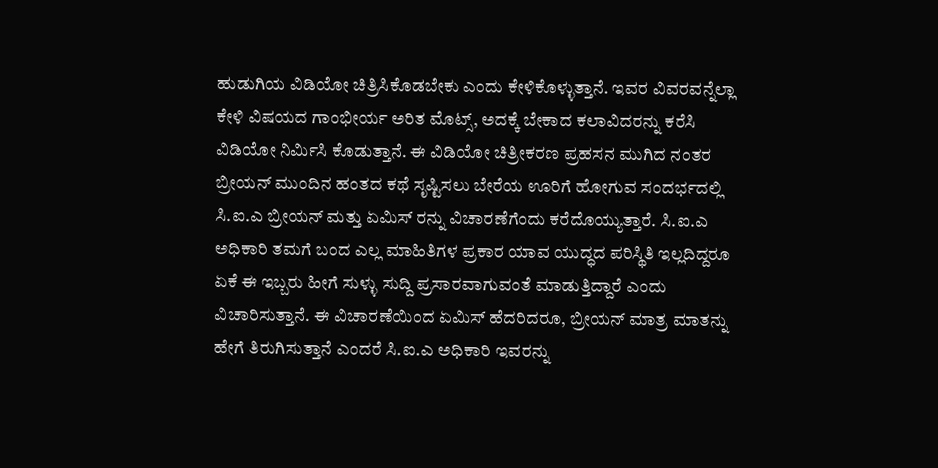ಹುಡುಗಿಯ ವಿಡಿಯೋ ಚಿತ್ರಿಸಿಕೊಡಬೇಕು ಎಂದು ಕೇಳಿಕೊಳ್ಳುತ್ತಾನೆ. ಇವರ ವಿವರವನ್ನೆಲ್ಲಾ ಕೇಳಿ ವಿಷಯದ ಗಾಂಭೀರ್ಯ ಅರಿತ ಮೊಟ್ಸ್, ಅದಕ್ಕೆ ಬೇಕಾದ ಕಲಾವಿದರನ್ನು ಕರೆಸಿ ವಿಡಿಯೋ ನಿರ್ಮಿಸಿ ಕೊಡುತ್ತಾನೆ. ಈ ವಿಡಿಯೋ ಚಿತ್ರೀಕರಣ ಪ್ರಹಸನ ಮುಗಿದ ನಂತರ ಬ್ರೀಯನ್ ಮುಂದಿನ ಹಂತದ ಕಥೆ ಸೃಷ್ಟಿಸಲು ಬೇರೆಯ ಊರಿಗೆ ಹೋಗುವ ಸಂದರ್ಭದಲ್ಲಿ ಸಿ.ಐ.ಎ ಬ್ರೀಯನ್ ಮತ್ತು ಏಮಿಸ್ ರನ್ನು ವಿಚಾರಣೆಗೆಂದು ಕರೆದೊಯ್ಯುತ್ತಾರೆ. ಸಿ.ಐ.ಎ ಅಧಿಕಾರಿ ತಮಗೆ ಬಂದ ಎಲ್ಲ ಮಾಹಿತಿಗಳ ಪ್ರಕಾರ ಯಾವ ಯುದ್ಧದ ಪರಿಸ್ಥಿತಿ ಇಲ್ಲದಿದ್ದರೂ ಏಕೆ ಈ ಇಬ್ಬರು ಹೀಗೆ ಸುಳ್ಳು ಸುದ್ದಿ ಪ್ರಸಾರವಾಗುವಂತೆ ಮಾಡುತ್ತಿದ್ದಾರೆ ಎಂದು ವಿಚಾರಿಸುತ್ತಾನೆ. ಈ ವಿಚಾರಣೆಯಿಂದ ಏಮಿಸ್ ಹೆದರಿದರೂ, ಬ್ರೀಯನ್ ಮಾತ್ರ ಮಾತನ್ನು ಹೇಗೆ ತಿರುಗಿಸುತ್ತಾನೆ ಎಂದರೆ ಸಿ.ಐ.ಎ ಅಧಿಕಾರಿ ಇವರನ್ನು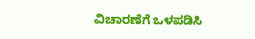ವಿಚಾರಣೆಗೆ ಒಳಪಡಿಸಿ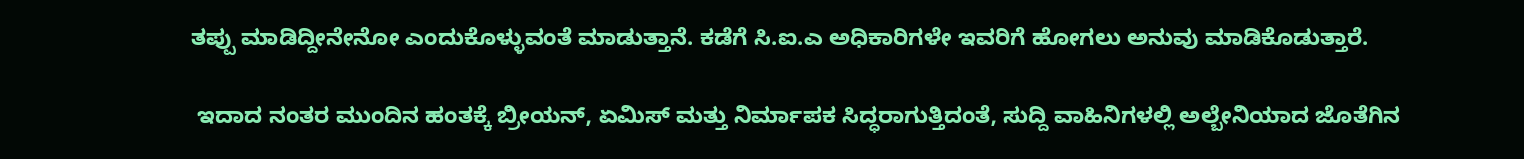ತಪ್ಪು ಮಾಡಿದ್ದೀನೇನೋ ಎಂದುಕೊಳ್ಳುವಂತೆ ಮಾಡುತ್ತಾನೆ. ಕಡೆಗೆ ಸಿ.ಐ.ಎ ಅಧಿಕಾರಿಗಳೇ ಇವರಿಗೆ ಹೋಗಲು ಅನುವು ಮಾಡಿಕೊಡುತ್ತಾರೆ.

 ಇದಾದ ನಂತರ ಮುಂದಿನ ಹಂತಕ್ಕೆ ಬ್ರೀಯನ್, ಏಮಿಸ್ ಮತ್ತು ನಿರ್ಮಾಪಕ ಸಿದ್ಧರಾಗುತ್ತಿದಂತೆ, ಸುದ್ದಿ ವಾಹಿನಿಗಳಲ್ಲಿ ಅಲ್ಬೇನಿಯಾದ ಜೊತೆಗಿನ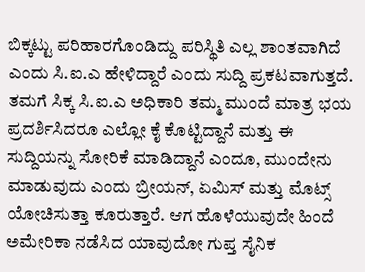ಬಿಕ್ಕಟ್ಟು ಪರಿಹಾರಗೊಂಡಿದ್ದು ಪರಿಸ್ಥಿತಿ ಎಲ್ಲ ಶಾಂತವಾಗಿದೆ ಎಂದು ಸಿ.ಐ.ಎ ಹೇಳಿದ್ದಾರೆ ಎಂದು ಸುದ್ದಿ ಪ್ರಕಟವಾಗುತ್ತದೆ. ತಮಗೆ ಸಿಕ್ಕ ಸಿ.ಐ.ಎ ಅಧಿಕಾರಿ ತಮ್ಮ ಮುಂದೆ ಮಾತ್ರ ಭಯ ಪ್ರದರ್ಶಿಸಿದರೂ ಎಲ್ಲೋ ಕೈ ಕೊಟ್ಟಿದ್ದಾನೆ ಮತ್ತು ಈ ಸುದ್ದಿಯನ್ನು ಸೋರಿಕೆ ಮಾಡಿದ್ದಾನೆ ಎಂದೂ, ಮುಂದೇನು ಮಾಡುವುದು ಎಂದು ಬ್ರೀಯನ್, ಏಮಿಸ್ ಮತ್ತು ಮೊಟ್ಸ್ ಯೋಚಿಸುತ್ತಾ ಕೂರುತ್ತಾರೆ. ಆಗ ಹೊಳೆಯುವುದೇ ಹಿಂದೆ ಅಮೇರಿಕಾ ನಡೆಸಿದ ಯಾವುದೋ ಗುಪ್ತ ಸೈನಿಕ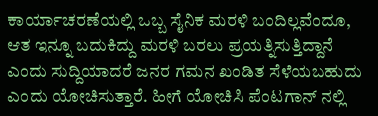ಕಾರ್ಯಾಚರಣೆಯಲ್ಲಿ ಒಬ್ಬ ಸೈನಿಕ ಮರಳಿ ಬಂದಿಲ್ಲವೆಂದೂ, ಆತ ಇನ್ನೂ ಬದುಕಿದ್ದು ಮರಳಿ ಬರಲು ಪ್ರಯತ್ನಿಸುತ್ತಿದ್ದಾನೆ ಎಂದು ಸುದ್ದಿಯಾದರೆ ಜನರ ಗಮನ ಖಂಡಿತ ಸೆಳೆಯಬಹುದು ಎಂದು ಯೋಚಿಸುತ್ತಾರೆ. ಹೀಗೆ ಯೋಚಿಸಿ ಪೆಂಟಗಾನ್ ನಲ್ಲಿ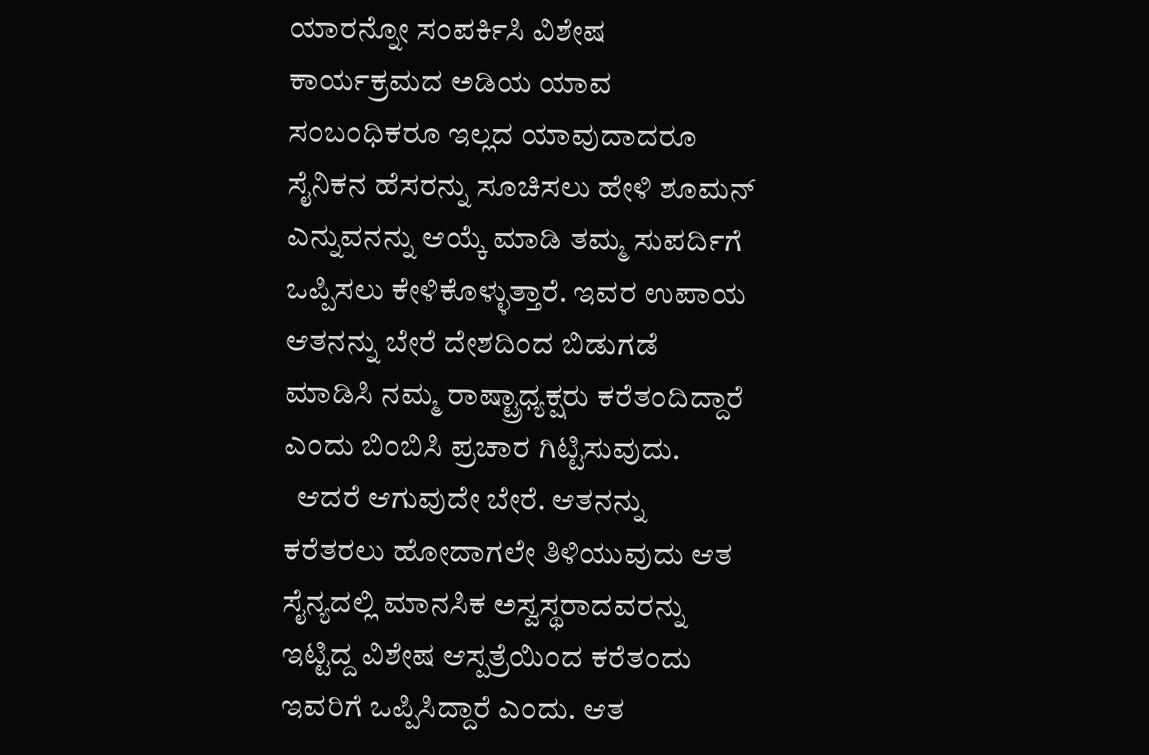ಯಾರನ್ನೋ ಸಂಪರ್ಕಿಸಿ ವಿಶೇಷ ಕಾರ್ಯಕ್ರಮದ ಅಡಿಯ ಯಾವ ಸಂಬಂಧಿಕರೂ ಇಲ್ಲದ ಯಾವುದಾದರೂ ಸೈನಿಕನ ಹೆಸರನ್ನು ಸೂಚಿಸಲು ಹೇಳಿ ಶೂಮನ್ ಎನ್ನುವನನ್ನು ಆಯ್ಕೆ ಮಾಡಿ ತಮ್ಮ ಸುಪರ್ದಿಗೆ ಒಪ್ಪಿಸಲು ಕೇಳಿಕೊಳ್ಳುತ್ತಾರೆ. ಇವರ ಉಪಾಯ ಆತನನ್ನು ಬೇರೆ ದೇಶದಿಂದ ಬಿಡುಗಡೆ ಮಾಡಿಸಿ ನಮ್ಮ ರಾಷ್ಟ್ರಾಧ್ಯಕ್ಷರು ಕರೆತಂದಿದ್ದಾರೆ ಎಂದು ಬಿಂಬಿಸಿ ಪ್ರಚಾರ ಗಿಟ್ಟಿಸುವುದು.
  ಆದರೆ ಆಗುವುದೇ ಬೇರೆ. ಆತನನ್ನು ಕರೆತರಲು ಹೋದಾಗಲೇ ತಿಳಿಯುವುದು ಆತ ಸೈನ್ಯದಲ್ಲಿ ಮಾನಸಿಕ ಅಸ್ವಸ್ಥರಾದವರನ್ನು ಇಟ್ಟಿದ್ದ ವಿಶೇಷ ಆಸ್ಪತ್ರೆಯಿಂದ ಕರೆತಂದು ಇವರಿಗೆ ಒಪ್ಪಿಸಿದ್ದಾರೆ ಎಂದು. ಆತ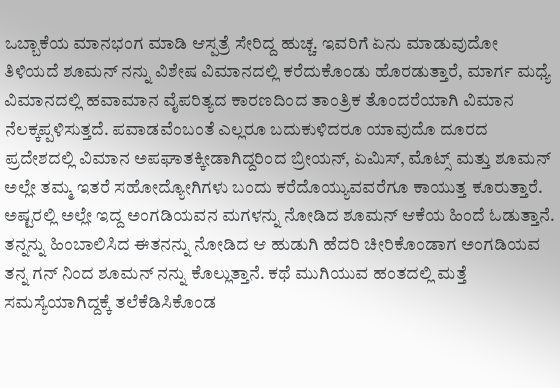ಒಬ್ಬಾಕೆಯ ಮಾನಭಂಗ ಮಾಡಿ ಆಸ್ಪತ್ರೆ ಸೇರಿದ್ದ ಹುಚ್ಚ. ಇವರಿಗೆ ಏನು ಮಾಡುವುದೋ ತಿಳಿಯದೆ ಶೂಮನ್ ನನ್ನು ವಿಶೇಷ ವಿಮಾನದಲ್ಲಿ ಕರೆದುಕೊಂಡು ಹೊರಡುತ್ತಾರೆ, ಮಾರ್ಗ ಮಧ್ಯೆ ವಿಮಾನದಲ್ಲಿ ಹವಾಮಾನ ವೈಪರಿತ್ಯದ ಕಾರಣದಿಂದ ತಾಂತ್ರಿಕ ತೊಂದರೆಯಾಗಿ ವಿಮಾನ ನೆಲಕ್ಕಪ್ಪಳಿಸುತ್ತದೆ. ಪವಾಡವೆಂಬಂತೆ ಎಲ್ಲರೂ ಬದುಕುಳಿದರೂ ಯಾವುದೊ ದೂರದ ಪ್ರದೇಶದಲ್ಲಿ ವಿಮಾನ ಅಪಘಾತಕ್ಕೀಡಾಗಿದ್ದರಿಂದ ಬ್ರೀಯನ್, ಏಮಿಸ್, ಮೊಟ್ಸ್ ಮತ್ತು ಶೂಮನ್ ಅಲ್ಲೇ ತಮ್ಮ ಇತರೆ ಸಹೋದ್ಯೋಗಿಗಳು ಬಂದು ಕರೆದೊಯ್ಯುವವರೆಗೂ ಕಾಯುತ್ತ ಕೂರುತ್ತಾರೆ. ಅಷ್ಟರಲ್ಲಿ ಅಲ್ಲೇ ಇದ್ದ ಅಂಗಡಿಯವನ ಮಗಳನ್ನು ನೋಡಿದ ಶೂಮನ್ ಆಕೆಯ ಹಿಂದೆ ಓಡುತ್ತಾನೆ. ತನ್ನನ್ನು ಹಿಂಬಾಲಿಸಿದ ಈತನನ್ನು ನೋಡಿದ ಆ ಹುಡುಗಿ ಹೆದರಿ ಚೀರಿಕೊಂಡಾಗ ಅಂಗಡಿಯವ ತನ್ನ ಗನ್ ನಿಂದ ಶೂಮನ್ ನನ್ನು ಕೊಲ್ಲುತ್ತಾನೆ. ಕಥೆ ಮುಗಿಯುವ ಹಂತದಲ್ಲಿ ಮತ್ತೆ ಸಮಸ್ಯೆಯಾಗಿದ್ದಕ್ಕೆ ತಲೆಕೆಡಿಸಿಕೊಂಡ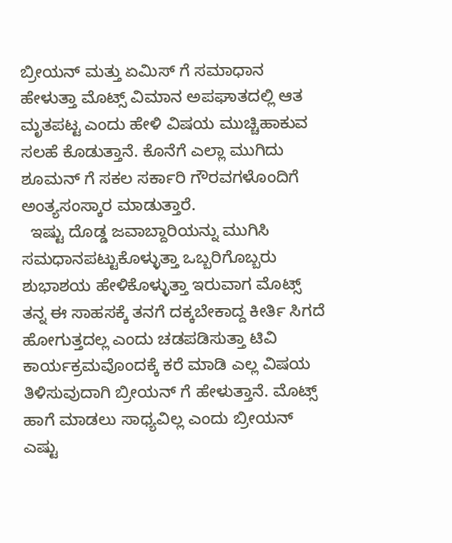ಬ್ರೀಯನ್ ಮತ್ತು ಏಮಿಸ್ ಗೆ ಸಮಾಧಾನ ಹೇಳುತ್ತಾ ಮೊಟ್ಸ್ ವಿಮಾನ ಅಪಘಾತದಲ್ಲಿ ಆತ ಮೃತಪಟ್ಟ ಎಂದು ಹೇಳಿ ವಿಷಯ ಮುಚ್ಚಿಹಾಕುವ ಸಲಹೆ ಕೊಡುತ್ತಾನೆ. ಕೊನೆಗೆ ಎಲ್ಲಾ ಮುಗಿದು ಶೂಮನ್ ಗೆ ಸಕಲ ಸರ್ಕಾರಿ ಗೌರವಗಳೊಂದಿಗೆ ಅಂತ್ಯಸಂಸ್ಕಾರ ಮಾಡುತ್ತಾರೆ.
  ಇಷ್ಟು ದೊಡ್ಡ ಜವಾಬ್ದಾರಿಯನ್ನು ಮುಗಿಸಿ ಸಮಧಾನಪಟ್ಟುಕೊಳ್ಳುತ್ತಾ ಒಬ್ಬರಿಗೊಬ್ಬರು ಶುಭಾಶಯ ಹೇಳಿಕೊಳ್ಳುತ್ತಾ ಇರುವಾಗ ಮೊಟ್ಸ್ ತನ್ನ ಈ ಸಾಹಸಕ್ಕೆ ತನಗೆ ದಕ್ಕಬೇಕಾದ್ದ ಕೀರ್ತಿ ಸಿಗದೆ ಹೋಗುತ್ತದಲ್ಲ ಎಂದು ಚಡಪಡಿಸುತ್ತಾ ಟಿವಿ ಕಾರ್ಯಕ್ರಮವೊಂದಕ್ಕೆ ಕರೆ ಮಾಡಿ ಎಲ್ಲ ವಿಷಯ ತಿಳಿಸುವುದಾಗಿ ಬ್ರೀಯನ್ ಗೆ ಹೇಳುತ್ತಾನೆ. ಮೊಟ್ಸ್ ಹಾಗೆ ಮಾಡಲು ಸಾಧ್ಯವಿಲ್ಲ ಎಂದು ಬ್ರೀಯನ್ ಎಷ್ಟು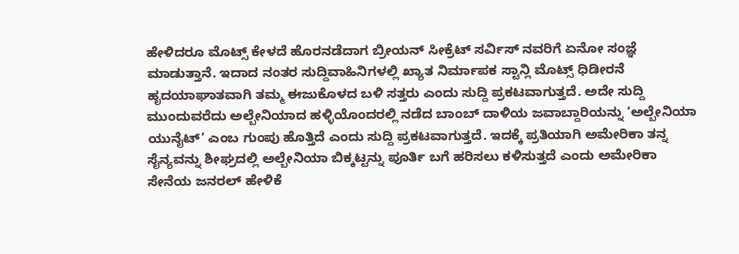ಹೇಳಿದರೂ ಮೊಟ್ಸ್ ಕೇಳದೆ ಹೊರನಡೆದಾಗ ಬ್ರೀಯನ್ ಸೀಕ್ರೆಟ್ ಸರ್ವಿಸ್ ನವರಿಗೆ ಏನೋ ಸಂಜ್ಞೆ ಮಾಡುತ್ತಾನೆ. ಇದಾದ ನಂತರ ಸುದ್ದಿವಾಹಿನಿಗಳಲ್ಲಿ ಖ್ಯಾತ ನಿರ್ಮಾಪಕ ಸ್ಟಾನ್ಲಿ ಮೊಟ್ಸ್ ಧಿಡೀರನೆ ಹೃದಯಾಘಾತವಾಗಿ ತಮ್ಮ ಈಜುಕೊಳದ ಬಳಿ ಸತ್ತರು ಎಂದು ಸುದ್ದಿ ಪ್ರಕಟವಾಗುತ್ತದೆ. ಅದೇ ಸುದ್ದಿ ಮುಂದುವರೆದು ಅಲ್ಬೇನಿಯಾದ ಹಳ್ಳಿಯೊಂದರಲ್ಲಿ ನಡೆದ ಬಾಂಬ್ ದಾಳಿಯ ಜವಾಬ್ದಾರಿಯನ್ನು ‘ಅಲ್ಬೇನಿಯಾ ಯುನೈಟ್’ ಎಂಬ ಗುಂಪು ಹೊತ್ತಿದೆ ಎಂದು ಸುದ್ದಿ ಪ್ರಕಟವಾಗುತ್ತದೆ. ಇದಕ್ಕೆ ಪ್ರತಿಯಾಗಿ ಅಮೇರಿಕಾ ತನ್ನ ಸೈನ್ಯವನ್ನು ಶೀಘ್ರದಲ್ಲಿ ಅಲ್ಬೇನಿಯಾ ಬಿಕ್ಕಟ್ಟನ್ನು ಪೂರ್ತಿ ಬಗೆ ಹರಿಸಲು ಕಳಿಸುತ್ತದೆ ಎಂದು ಅಮೇರಿಕಾ ಸೇನೆಯ ಜನರಲ್ ಹೇಳಿಕೆ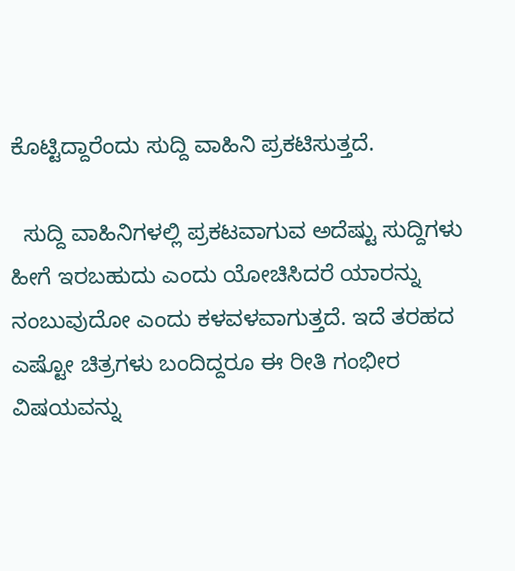ಕೊಟ್ಟಿದ್ದಾರೆಂದು ಸುದ್ದಿ ವಾಹಿನಿ ಪ್ರಕಟಿಸುತ್ತದೆ.

  ಸುದ್ದಿ ವಾಹಿನಿಗಳಲ್ಲಿ ಪ್ರಕಟವಾಗುವ ಅದೆಷ್ಟು ಸುದ್ದಿಗಳು ಹೀಗೆ ಇರಬಹುದು ಎಂದು ಯೋಚಿಸಿದರೆ ಯಾರನ್ನು ನಂಬುವುದೋ ಎಂದು ಕಳವಳವಾಗುತ್ತದೆ. ಇದೆ ತರಹದ ಎಷ್ಟೋ ಚಿತ್ರಗಳು ಬಂದಿದ್ದರೂ ಈ ರೀತಿ ಗಂಭೀರ ವಿಷಯವನ್ನು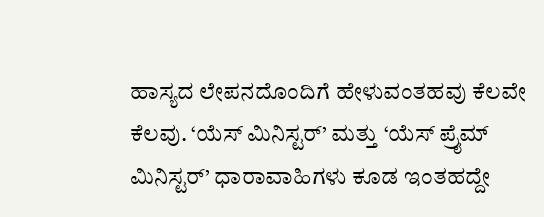ಹಾಸ್ಯದ ಲೇಪನದೊಂದಿಗೆ ಹೇಳುವಂತಹವು ಕೆಲವೇ ಕೆಲವು. ‘ಯೆಸ್ ಮಿನಿಸ್ಟರ್’ ಮತ್ತು ‘ಯೆಸ್ ಪ್ರೈಮ್ ಮಿನಿಸ್ಟರ್’ ಧಾರಾವಾಹಿಗಳು ಕೂಡ ಇಂತಹದ್ದೇ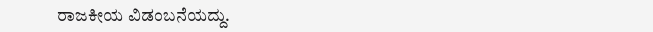ರಾಜಕೀಯ ವಿಡಂಬನೆಯದ್ದು.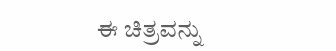ಈ ಚಿತ್ರವನ್ನು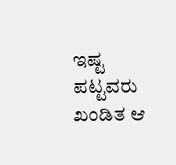ಇಷ್ಟ ಪಟ್ಟವರು ಖಂಡಿತ ಆ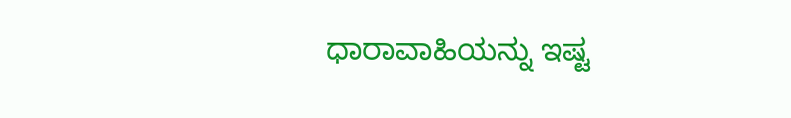ಧಾರಾವಾಹಿಯನ್ನು ಇಷ್ಟ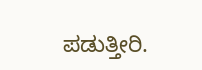ಪಡುತ್ತೀರಿ.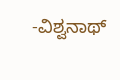-ವಿಶ್ವನಾಥ್